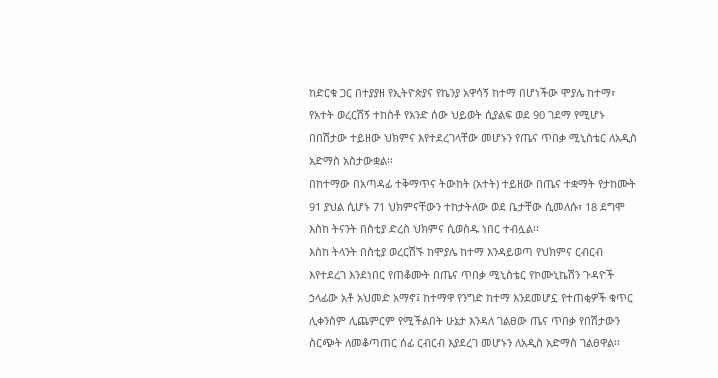ከድርቁ ጋር በተያያዘ የኢትዮጵያና የኬንያ አዋሳኝ ከተማ በሆነችው ሞያሌ ከተማ፣ የአተት ወረርሽኝ ተከስቶ የአንድ ሰው ህይወት ሲያልፍ ወደ 90 ገደማ የሚሆኑ በበሽታው ተይዘው ህክምና እየተደረገላቸው መሆኑን የጤና ጥበቃ ሚኒስቴር ለአዲስ አድማስ አስታውቋል፡፡
በከተማው በአጣዳፊ ተቅማጥና ትውከት (አተት) ተይዘው በጤና ተቋማት የታከሙት 91 ያህል ሲሆኑ 71 ህክምናቸውን ተከታትለው ወደ ቤታቸው ሲመለሱ፣ 18 ደግሞ እስከ ትናንት በስቲያ ድረስ ህክምና ሲወስዱ ነበር ተብሏል፡፡
እስከ ትላንት በስቲያ ወረርሽኙ ከሞያሌ ከተማ እንዳይወጣ የህክምና ርብርብ እየተደረገ እንደነበር የጠቆሙት በጤና ጥበቃ ሚኒስቴር የኮሙኒኬሽን ጉዳዮች ኃላፊው አቶ አህመድ አማኖ፤ ከተማዋ የንግድ ከተማ እንደመሆኗ የተጠቂዎች ቁጥር ሊቀንስም ሊጨምርም የሚችልበት ሁኔታ እንዳለ ገልፀው ጤና ጥበቃ የበሽታውን ስርጭት ለመቆጣጠር ሰፊ ርብርብ እያደረገ መሆኑን ለአዲስ አድማስ ገልፀዋል፡፡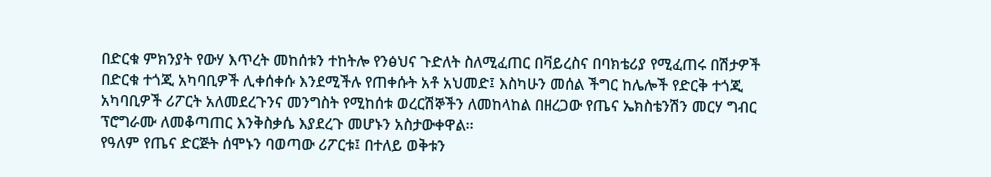በድርቁ ምክንያት የውሃ እጥረት መከሰቱን ተከትሎ የንፅህና ጉድለት ስለሚፈጠር በቫይረስና በባክቴሪያ የሚፈጠሩ በሽታዎች በድርቁ ተጎጂ አካባቢዎች ሊቀሰቀሱ እንደሚችሉ የጠቀሱት አቶ አህመድ፤ እስካሁን መሰል ችግር ከሌሎች የድርቅ ተጎጂ አካባቢዎች ሪፖርት አለመደረጉንና መንግስት የሚከሰቱ ወረርሽኞችን ለመከላከል በዘረጋው የጤና ኤክስቴንሽን መርሃ ግብር ፕሮግራሙ ለመቆጣጠር እንቅስቃሴ እያደረጉ መሆኑን አስታውቀዋል፡፡
የዓለም የጤና ድርጅት ሰሞኑን ባወጣው ሪፖርቱ፤ በተለይ ወቅቱን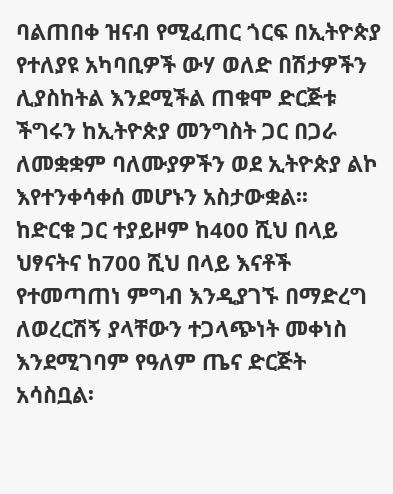ባልጠበቀ ዝናብ የሚፈጠር ጎርፍ በኢትዮጵያ የተለያዩ አካባቢዎች ውሃ ወለድ በሽታዎችን ሊያስከትል እንደሚችል ጠቁሞ ድርጅቱ ችግሩን ከኢትዮጵያ መንግስት ጋር በጋራ ለመቋቋም ባለሙያዎችን ወደ ኢትዮጵያ ልኮ እየተንቀሳቀሰ መሆኑን አስታውቋል፡፡
ከድርቁ ጋር ተያይዞም ከ400 ሺህ በላይ ህፃናትና ከ700 ሺህ በላይ እናቶች የተመጣጠነ ምግብ እንዲያገኙ በማድረግ ለወረርሽኝ ያላቸውን ተጋላጭነት መቀነስ እንደሚገባም የዓለም ጤና ድርጅት አሳስቧል፡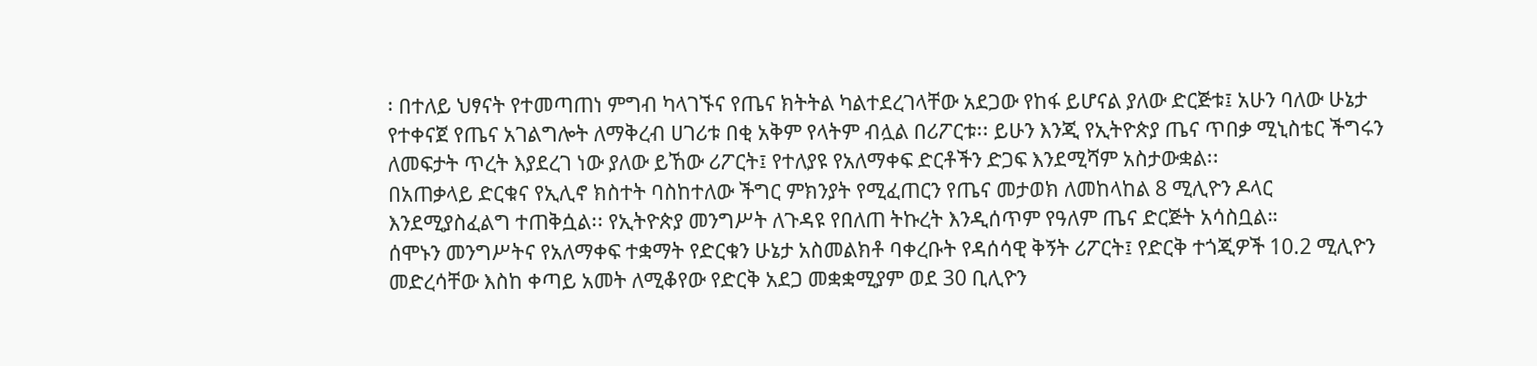፡ በተለይ ህፃናት የተመጣጠነ ምግብ ካላገኙና የጤና ክትትል ካልተደረገላቸው አደጋው የከፋ ይሆናል ያለው ድርጅቱ፤ አሁን ባለው ሁኔታ የተቀናጀ የጤና አገልግሎት ለማቅረብ ሀገሪቱ በቂ አቅም የላትም ብሏል በሪፖርቱ፡፡ ይሁን እንጂ የኢትዮጵያ ጤና ጥበቃ ሚኒስቴር ችግሩን ለመፍታት ጥረት እያደረገ ነው ያለው ይኸው ሪፖርት፤ የተለያዩ የአለማቀፍ ድርቶችን ድጋፍ እንደሚሻም አስታውቋል፡፡
በአጠቃላይ ድርቁና የኢሊኖ ክስተት ባስከተለው ችግር ምክንያት የሚፈጠርን የጤና መታወክ ለመከላከል 8 ሚሊዮን ዶላር እንደሚያስፈልግ ተጠቅሷል፡፡ የኢትዮጵያ መንግሥት ለጉዳዩ የበለጠ ትኩረት እንዲሰጥም የዓለም ጤና ድርጅት አሳስቧል።
ሰሞኑን መንግሥትና የአለማቀፍ ተቋማት የድርቁን ሁኔታ አስመልክቶ ባቀረቡት የዳሰሳዊ ቅኝት ሪፖርት፤ የድርቅ ተጎጂዎች 10.2 ሚሊዮን መድረሳቸው እስከ ቀጣይ አመት ለሚቆየው የድርቅ አደጋ መቋቋሚያም ወደ 30 ቢሊዮን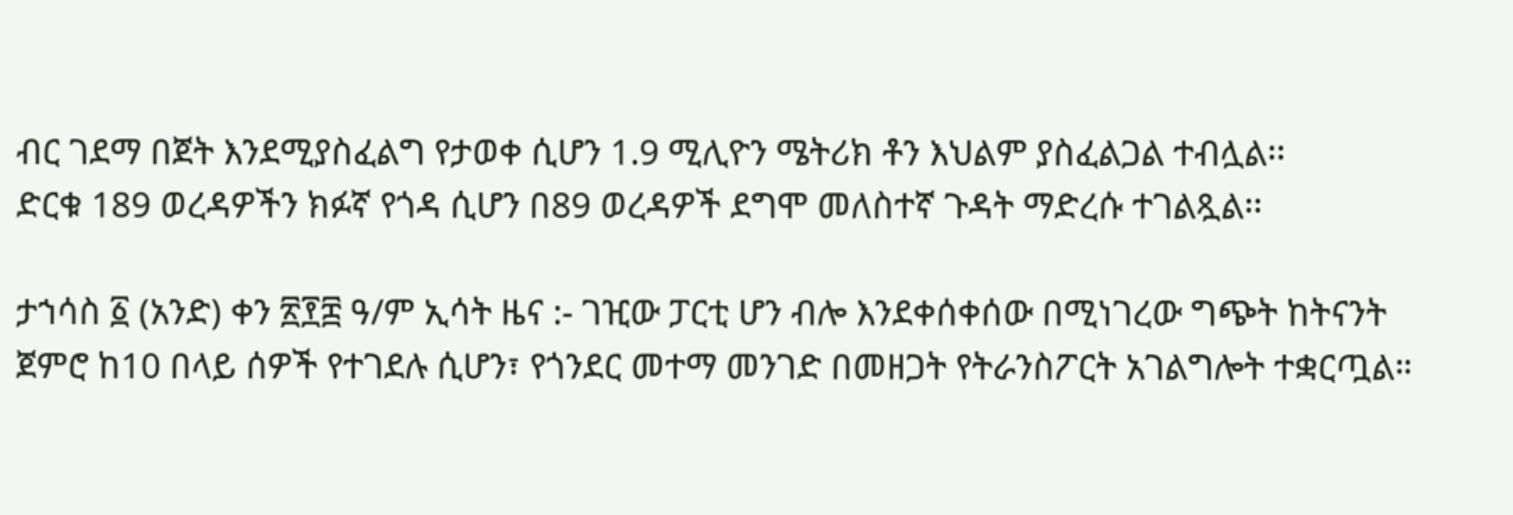ብር ገደማ በጀት እንደሚያስፈልግ የታወቀ ሲሆን 1.9 ሚሊዮን ሜትሪክ ቶን እህልም ያስፈልጋል ተብሏል፡፡
ድርቁ 189 ወረዳዎችን ክፉኛ የጎዳ ሲሆን በ89 ወረዳዎች ደግሞ መለስተኛ ጉዳት ማድረሱ ተገልጿል፡፡

ታኀሳስ ፩ (አንድ) ቀን ፳፻፰ ዓ/ም ኢሳት ዜና :- ገዢው ፓርቲ ሆን ብሎ እንደቀሰቀሰው በሚነገረው ግጭት ከትናንት ጀምሮ ከ10 በላይ ሰዎች የተገደሉ ሲሆን፣ የጎንደር መተማ መንገድ በመዘጋት የትራንስፖርት አገልግሎት ተቋርጧል።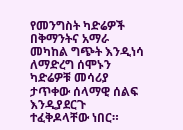የመንግስት ካድሬዎች በቅማንትና አማራ መካከል ግጭት እንዲነሳ ለማድረግ ሰሞኑን ካድሬዎቹ መሳሪያ ታጥቀው ሰላማዊ ሰልፍ እንዲያደርጉ ተፈቅዶላቸው ነበር።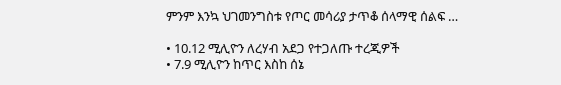ምንም እንኳ ህገመንግስቱ የጦር መሳሪያ ታጥቆ ሰላማዊ ሰልፍ …

• 10.12 ሚሊዮን ለረሃብ አደጋ የተጋለጡ ተረጂዎች
• 7.9 ሚሊዮን ከጥር እስከ ሰኔ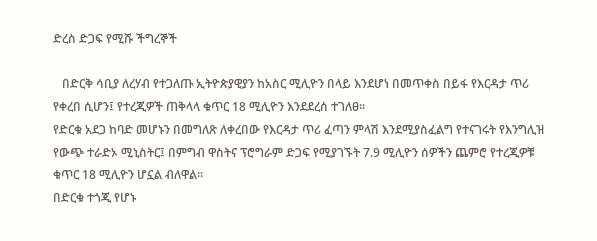ድረስ ድጋፍ የሚሹ ችግረኞች

   በድርቅ ሳቢያ ለረሃብ የተጋለጡ ኢትዮጵያዊያን ከአስር ሚሊዮን በላይ እንደሆነ በመጥቀስ በይፋ የእርዳታ ጥሪ የቀረበ ሲሆን፤ የተረጂዎች ጠቅላላ ቁጥር 18 ሚሊዮን እንደደረሰ ተገለፀ፡፡
የድርቁ አደጋ ከባድ መሆኑን በመግለጽ ለቀረበው የእርዳታ ጥሪ ፈጣን ምላሽ እንደሚያስፈልግ የተናገሩት የእንግሊዝ የውጭ ተራድኦ ሚኒስትር፤ በምግብ ዋስትና ፕሮግራም ድጋፍ የሚያገኙት 7.9 ሚሊዮን ሰዎችን ጨምሮ የተረጂዎቹ ቁጥር 18 ሚሊዮን ሆኗል ብለዋል፡፡
በድርቁ ተጎጂ የሆኑ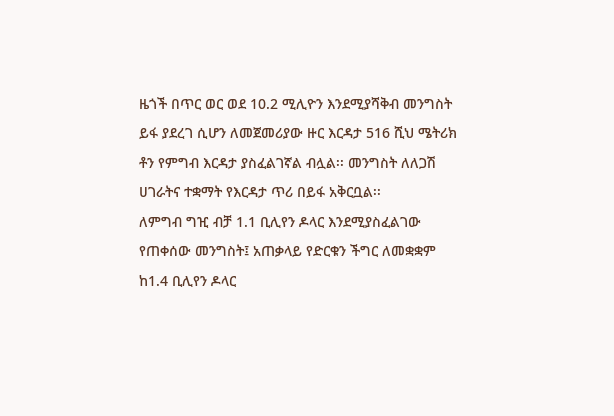ዜጎች በጥር ወር ወደ 10.2 ሚሊዮን እንደሚያሻቅብ መንግስት ይፋ ያደረገ ሲሆን ለመጀመሪያው ዙር እርዳታ 516 ሺህ ሜትሪክ ቶን የምግብ እርዳታ ያስፈልገኛል ብሏል፡፡ መንግስት ለለጋሽ ሀገራትና ተቋማት የእርዳታ ጥሪ በይፋ አቅርቧል፡፡
ለምግብ ግዢ ብቻ 1.1 ቢሊየን ዶላር እንደሚያስፈልገው የጠቀሰው መንግስት፤ አጠቃላይ የድርቁን ችግር ለመቋቋም ከ1.4 ቢሊየን ዶላር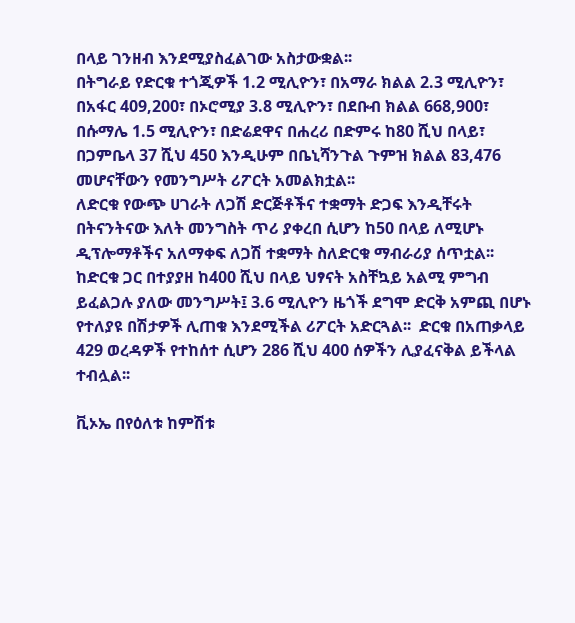በላይ ገንዘብ እንደሚያስፈልገው አስታውቋል፡፡
በትግራይ የድርቁ ተጎጂዎች 1.2 ሚሊዮን፣ በአማራ ክልል 2.3 ሚሊዮን፣ በአፋር 409,200፣ በኦሮሚያ 3.8 ሚሊዮን፣ በደቡብ ክልል 668,900፣ በሱማሌ 1.5 ሚሊዮን፣ በድሬደዋና በሐረሪ በድምሩ ከ80 ሺህ በላይ፣ በጋምቤላ 37 ሺህ 450 እንዲሁም በቤኒሻንጉል ጉምዝ ክልል 83,476 መሆናቸውን የመንግሥት ሪፖርት አመልክቷል፡፡
ለድርቁ የውጭ ሀገራት ለጋሽ ድርጅቶችና ተቋማት ድጋፍ እንዲቸሩት በትናንትናው እለት መንግስት ጥሪ ያቀረበ ሲሆን ከ50 በላይ ለሚሆኑ ዲፕሎማቶችና አለማቀፍ ለጋሽ ተቋማት ስለድርቁ ማብራሪያ ሰጥቷል፡፡
ከድርቁ ጋር በተያያዘ ከ400 ሺህ በላይ ህፃናት አስቸኳይ አልሚ ምግብ ይፈልጋሉ ያለው መንግሥት፤ 3.6 ሚሊዮን ዜጎች ደግሞ ድርቅ አምጪ በሆኑ የተለያዩ በሽታዎች ሊጠቁ እንደሚችል ሪፖርት አድርጓል፡፡  ድርቁ በአጠቃላይ 429 ወረዳዎች የተከሰተ ሲሆን 286 ሺህ 400 ሰዎችን ሊያፈናቅል ይችላል ተብሏል፡፡

ቪኦኤ በየዕለቱ ከምሽቱ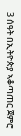3 ሰዓት በኢትዮጵያ ኣቆጣጠር ጀምሮ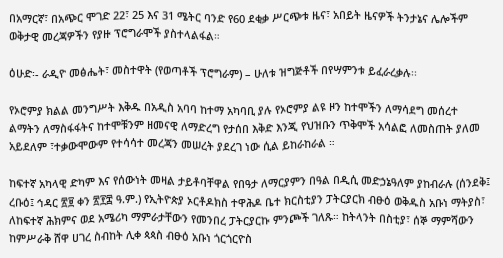በአማርኛ፣ በአጭር ሞገድ 22፣ 25 እና 31 ሜትር ባንድ የ60 ደቂቃ ሥርጭቱ ዜና፣ አበይት ዜናዎች ትንታኔና ሌሎችም ወቅታዊ መረጃዎችን የያዙ ፕሮግራሞች ያስተላልፋል።

ዕሁድ፡- ራዲዮ መፅሔት፣ መስተዋት (የወጣቶች ፕሮግራም) – ሁለቱ ዝግጅቶች በየሣምንቱ ይፈራረቃሉ፡፡

የኦሮምያ ክልል መንግሥት እቅዱ በአዲስ አባባ ከተማ አካባቢ ያሉ የኦሮምያ ልዩ ዞን ከተሞችን ለማሳደግ መሰረተ ልማትን ለማስፋፋትና ከተሞቹንም ዘመናዊ ለማድረግ የታሰበ እቅድ እንጂ የህዝቡን ጥቅሞች አሳልፎ ለመስጠት ያለመ አይደለም ፣ተቃውሞውም የተሳሳተ መረጃን መሠረት ያደረገ ነው ሲል ይከራከራል ።

ከፍተኛ አካላዊ ድካም እና የሰውነት መዛል ታይቶባቸዋል የበዓታ ለማርያምን በዓል በዲሲ መድኃኔዓለም ያከብራሉ (ሰንደቅ፤ ረቡዕ፤ ኅዳር ፳፱ ቀን ፳፻፰ ዓ.ም.) የኢትዮጵያ ኦርቶዶክስ ተዋሕዶ ቤተ ክርስቲያን ፓትርያርክ ብፁዕ ወቅዱስ አቡነ ማትያስ፣ ለከፍተኛ ሕክምና ወደ አሜሪካ ማምራታቸውን የመንበረ ፓትርያርኩ ምንጮች ገለጹ። ከትላንት በስቲያ፣ ሰኞ ማምሻውን ከምሥራቅ ሸዋ ሀገረ ስብከት ሊቀ ጳጳስ ብፁዕ አቡነ ጎርጎርዮስ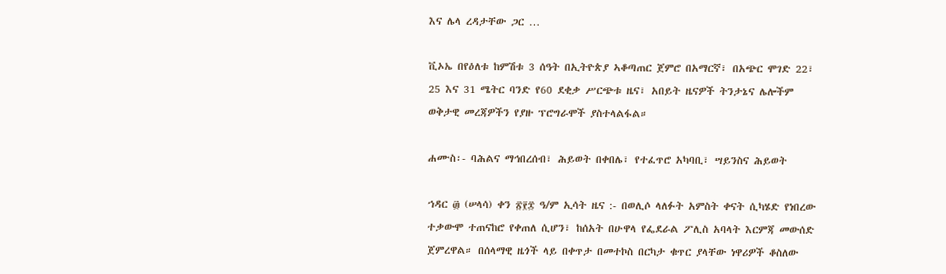እና ሌላ ረዳታቸው ጋር …

ቪኦኤ በየዕለቱ ከምሽቱ 3 ሰዓት በኢትዮጵያ ኣቆጣጠር ጀምሮ በአማርኛ፣ በአጭር ሞገድ 22፣ 25 እና 31 ሜትር ባንድ የ60 ደቂቃ ሥርጭቱ ዜና፣ አበይት ዜናዎች ትንታኔና ሌሎችም ወቅታዊ መረጃዎችን የያዙ ፕሮግራሞች ያስተላልፋል።

ሐሙስ፡- ባሕልና ማኅበረሰብ፣ ሕይወት በቀበሌ፣ የተፈጥሮ አካባቢ፣ ሣይንስና ሕይወት

ኀዳር ፴ (ሠላሳ) ቀን ፳፻፰ ዓ/ም ኢሳት ዜና :- በወሊሶ ላለፉት አምስት ቀናት ሲካሄድ የነበረው ተቃውሞ ተጠናከሮ የቀጠለ ሲሆን፣ ከሰአት በሁዋላ የፌደራል ፖሊስ አባላት እርምጃ መውሰድ ጀምረዋል። በሰላማዊ ዜጎች ላይ በቀጥታ በመተኮስ በርካታ ቁጥር ያላቸው ነዋሪዎች ቆስለው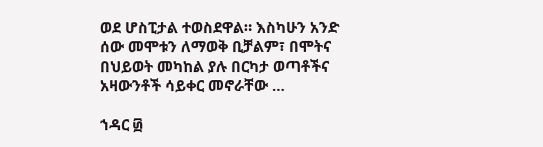ወደ ሆስፒታል ተወስደዋል። እስካሁን አንድ ሰው መሞቱን ለማወቅ ቢቻልም፣ በሞትና በህይወት መካከል ያሉ በርካታ ወጣቶችና አዛውንቶች ሳይቀር መኖራቸው …

ኀዳር ፴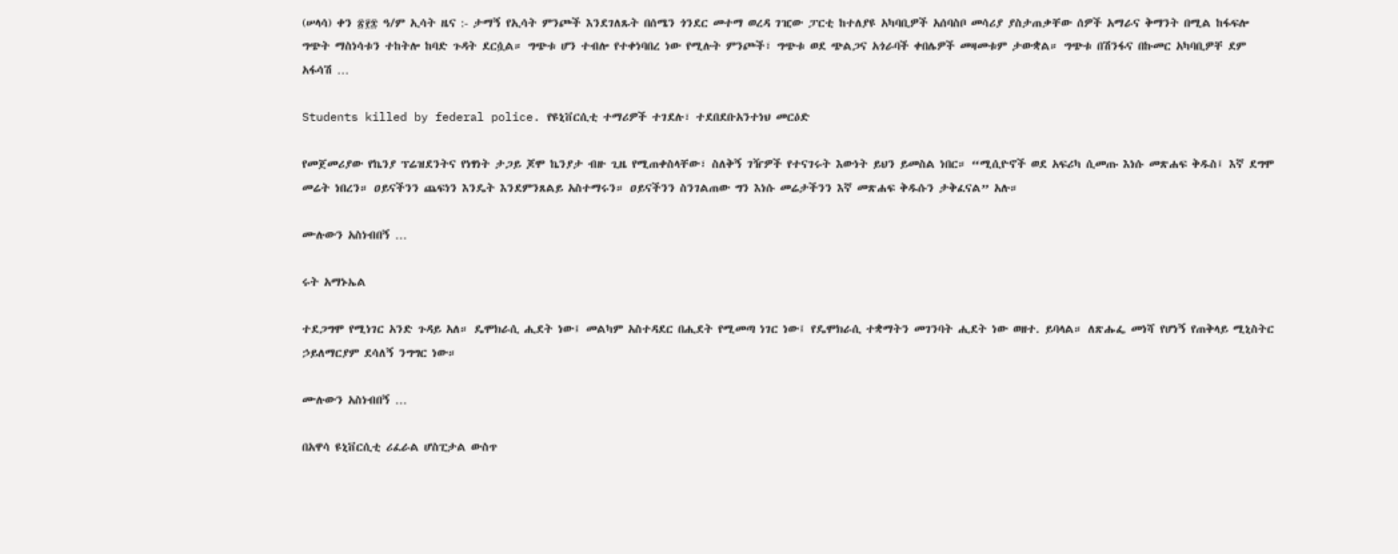(ሠላሳ) ቀን ፳፻፰ ዓ/ም ኢሳት ዜና :- ታማኝ የኢሳት ምንጮች እንደገለጹት በሰሜን ጎንደር መተማ ወረዳ ገዢው ፓርቲ ከተለያዩ አካባቢዎች አሰባስቦ መሳሪያ ያስታጠቃቸው ሰዎች አማራና ቅማንት በሚል ከፋፍሎ ግጭት ማስነሳቱን ተከትሎ ከባድ ጉዳት ደርሷል። ግጭቱ ሆን ተብሎ የተቀነባበረ ነው የሚሉት ምንጮች፣ ግጭቱ ወደ ጭልጋና አጎራባች ቀበሌዎች መዛመቱም ታውቋል። ግጭቱ በሽንፋና በኩመር አካባቢዎቸ ደም አፋሳሽ …

Students killed by federal police. የዩኒቨርሲቲ ተማሪዎች ተገደሉ፣ ተደበደቡአንተነህ መርዕድ

የመጀመሪያው የኬንያ ፕሬዝደንትና የነፃነት ታጋይ ጆሞ ኬንያታ ብዙ ጊዜ የሚጠቀስላቸው፣ ስለቅኝ ገዥዎች የተናገሩት እውነት ይህን ይመስል ነበር። “ሚሲዮኖች ወደ አፍሪካ ሲመጡ እነሱ መጽሐፍ ቅዱስ፤ እኛ ደግሞ መሬት ነበረን። ዐይናችንን ጨፍነን እንዴት እንደምንጸልይ አስተማሩን። ዐይናችንን ስንገልጠው ግን እነሱ መሬታችንን እኛ መጽሐፍ ቅዱሱን ታቅፈናል” አሉ።

ሙሉውን አስነብበኝ …

ሩት አማኑኤል

ተደጋግሞ የሚነገር አንድ ጉዳይ አለ። ዴሞክራሲ ሒደት ነው፤ መልካም አስተዳደር በሒደት የሚመጣ ነገር ነው፤ የዴሞክራሲ ተቋማትን መገንባት ሒደት ነው ወዘተ. ይባላል። ለጽሑፌ መነሻ የሆነኝ የጠቅላይ ሚኒስትር ኃይለማርያም ደሳለኝ ንግግር ነው።

ሙሉውን አስነብበኝ …

በአዋሳ ዩኒቨርሲቲ ሪፈራል ሆስፒታል ውስጥ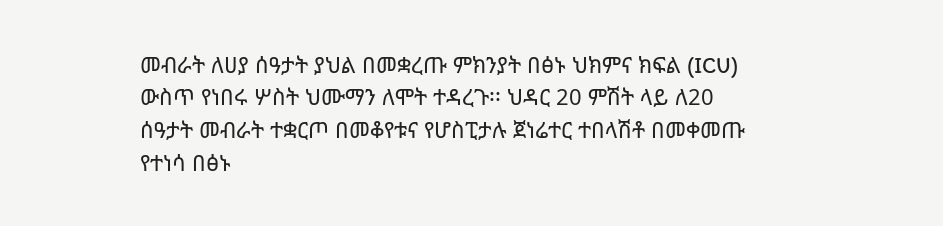መብራት ለሀያ ሰዓታት ያህል በመቋረጡ ምክንያት በፅኑ ህክምና ክፍል (ICU) ውስጥ የነበሩ ሦስት ህሙማን ለሞት ተዳረጉ፡፡ ህዳር 20 ምሽት ላይ ለ20 ሰዓታት መብራት ተቋርጦ በመቆየቱና የሆስፒታሉ ጀነሬተር ተበላሽቶ በመቀመጡ የተነሳ በፅኑ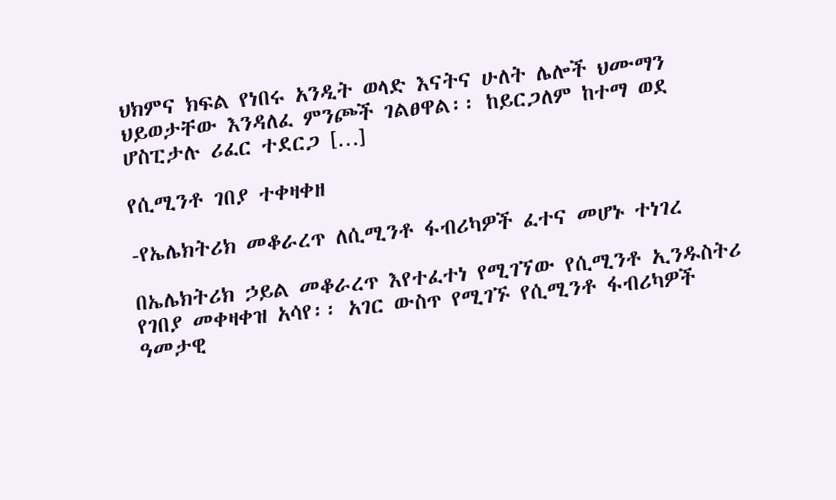ህክምና ክፍል የነበሩ አንዲት ወላድ እናትና ሁለት ሌሎች ህሙማን ህይወታቸው እንዳለፈ ምንጮች ገልፀዋል፡፡ ከይርጋለም ከተማ ወደ ሆስፒታሉ ሪፈር ተደርጋ […]

የሲሚንቶ ገበያ ተቀዛቀዘ

-የኤሌክትሪክ መቆራረጥ ለሲሚንቶ ፋብሪካዎች ፈተና መሆኑ ተነገረ

በኤሌክትሪክ ኃይል መቆራረጥ እየተፈተነ የሚገኘው የሲሚንቶ ኢንዱስትሪ የገበያ መቀዛቀዝ አሳየ፡፡ አገር ውስጥ የሚገኙ የሲሚንቶ ፋብሪካዎች ዓመታዊ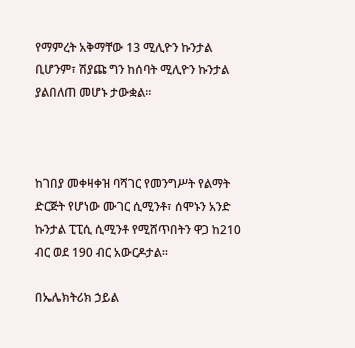የማምረት አቅማቸው 13 ሚሊዮን ኩንታል ቢሆንም፣ ሽያጩ ግን ከሰባት ሚሊዮን ኩንታል ያልበለጠ መሆኑ ታውቋል፡፡



ከገበያ መቀዛቀዝ ባሻገር የመንግሥት የልማት ድርጅት የሆነው ሙገር ሲሚንቶ፣ ሰሞኑን አንድ ኩንታል ፒፒሲ ሲሚንቶ የሚሸጥበትን ዋጋ ከ210 ብር ወደ 190 ብር አውርዶታል፡፡

በኤሌክትሪክ ኃይል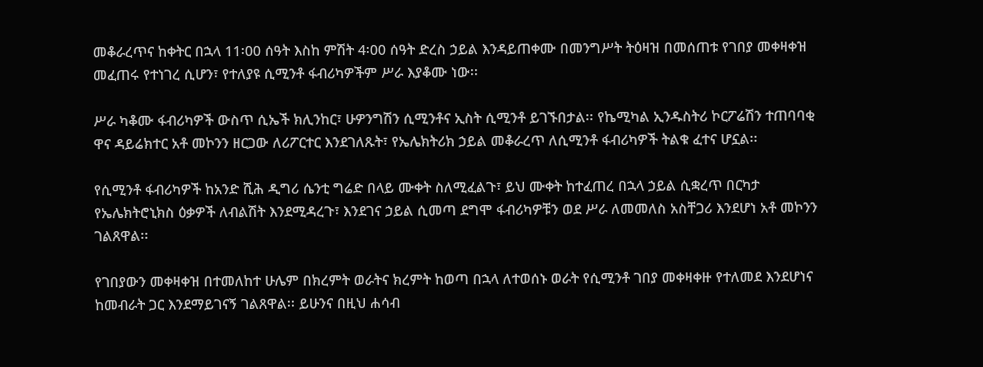መቆራረጥና ከቀትር በኋላ 11፡00 ሰዓት እስከ ምሽት 4፡00 ሰዓት ድረስ ኃይል እንዳይጠቀሙ በመንግሥት ትዕዛዝ በመሰጠቱ የገበያ መቀዛቀዝ መፈጠሩ የተነገረ ሲሆን፣ የተለያዩ ሲሚንቶ ፋብሪካዎችም ሥራ እያቆሙ ነው፡፡

ሥራ ካቆሙ ፋብሪካዎች ውስጥ ሲኤች ክሊንከር፣ ሁዎንግሽን ሲሚንቶና ኢስት ሲሚንቶ ይገኙበታል፡፡ የኬሚካል ኢንዱስትሪ ኮርፖሬሽን ተጠባባቂ ዋና ዳይሬክተር አቶ መኮንን ዘርጋው ለሪፖርተር እንደገለጹት፣ የኤሌክትሪክ ኃይል መቆራረጥ ለሲሚንቶ ፋብሪካዎች ትልቁ ፈተና ሆኗል፡፡

የሲሚንቶ ፋብሪካዎች ከአንድ ሺሕ ዲግሪ ሴንቲ ግሬድ በላይ ሙቀት ስለሚፈልጉ፣ ይህ ሙቀት ከተፈጠረ በኋላ ኃይል ሲቋረጥ በርካታ የኤሌክትሮኒክስ ዕቃዎች ለብልሽት እንደሚዳረጉ፣ እንደገና ኃይል ሲመጣ ደግሞ ፋብሪካዎቹን ወደ ሥራ ለመመለስ አስቸጋሪ እንደሆነ አቶ መኮንን ገልጸዋል፡፡

የገበያውን መቀዛቀዝ በተመለከተ ሁሌም በክረምት ወራትና ክረምት ከወጣ በኋላ ለተወሰኑ ወራት የሲሚንቶ ገበያ መቀዛቀዙ የተለመደ እንደሆነና ከመብራት ጋር እንደማይገናኝ ገልጸዋል፡፡ ይሁንና በዚህ ሐሳብ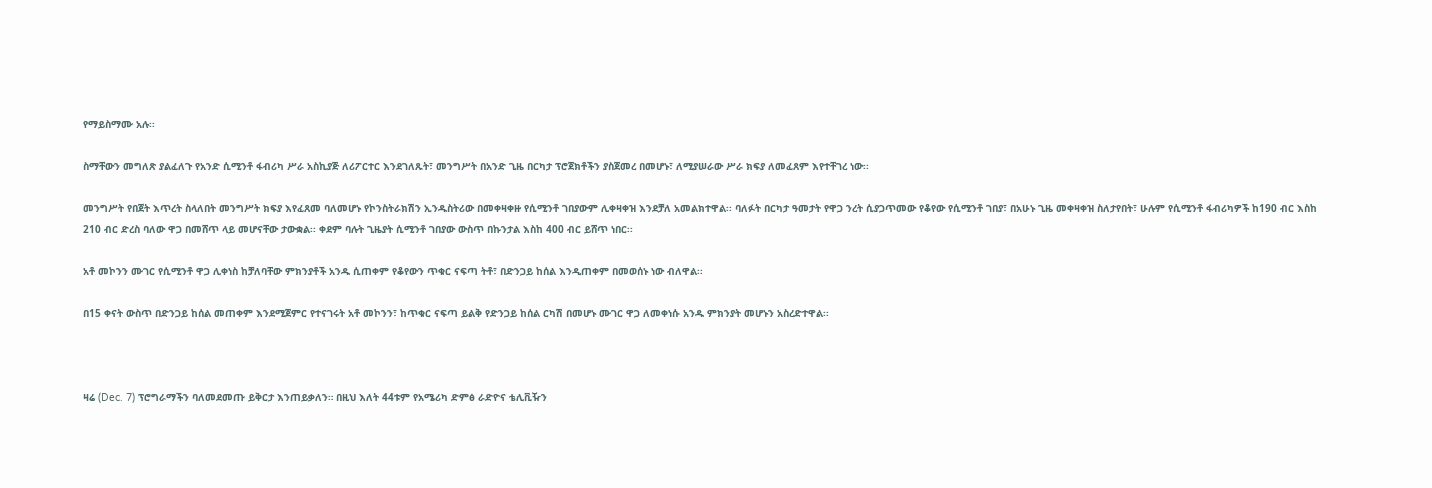የማይስማሙ አሉ፡፡

ስማቸውን መግለጽ ያልፈለጉ የአንድ ሲሚንቶ ፋብሪካ ሥራ አስኪያጅ ለሪፖርተር እንደገለጹት፣ መንግሥት በአንድ ጊዜ በርካታ ፕሮጀክቶችን ያስጀመረ በመሆኑ፣ ለሚያሠራው ሥራ ክፍያ ለመፈጸም እየተቸገረ ነው፡፡

መንግሥት የበጀት እጥረት ስላለበት መንግሥት ክፍያ እየፈጸመ ባለመሆኑ የኮንስትራክሽን ኢንዱስትሪው በመቀዛቀዙ የሲሚንቶ ገበያውም ሊቀዛቀዝ እንደቻለ አመልክተዋል፡፡ ባለፉት በርካታ ዓመታት የዋጋ ንረት ሲያጋጥመው የቆየው የሲሚንቶ ገበያ፣ በአሁኑ ጊዜ መቀዛቀዝ ስለታየበት፣ ሁሉም የሲሚንቶ ፋብሪካዎች ከ190 ብር እስከ 210 ብር ድረስ ባለው ዋጋ በመሸጥ ላይ መሆናቸው ታውቋል፡፡ ቀደም ባሉት ጊዜያት ሲሚንቶ ገበያው ውስጥ በኩንታል እስከ 400 ብር ይሸጥ ነበር፡፡

አቶ መኮንን ሙገር የሲሚንቶ ዋጋ ሊቀነስ ከቻለባቸው ምክንያቶች አንዱ ሲጠቀም የቆየውን ጥቁር ናፍጣ ትቶ፣ በድንጋይ ከሰል እንዲጠቀም በመወሰኑ ነው ብለዋል፡፡

በ15 ቀናት ውስጥ በድንጋይ ከሰል መጠቀም እንደሚጀምር የተናገሩት አቶ መኮንን፣ ከጥቁር ናፍጣ ይልቅ የድንጋይ ከሰል ርካሽ በመሆኑ ሙገር ዋጋ ለመቀነሱ አንዱ ምክንያት መሆኑን አስረድተዋል፡፡



ዛሬ (Dec. 7) ፕሮግራማችን ባለመደመጡ ይቅርታ እንጠይቃለን። በዚህ እለት 44ቱም የአሜሪካ ድምፅ ራድዮና ቴሊቪዥን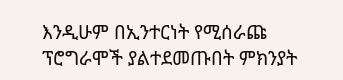እንዲሁም በኢንተርነት የሚሰራጩ ፕሮግራሞች ያልተደመጡበት ምክንያት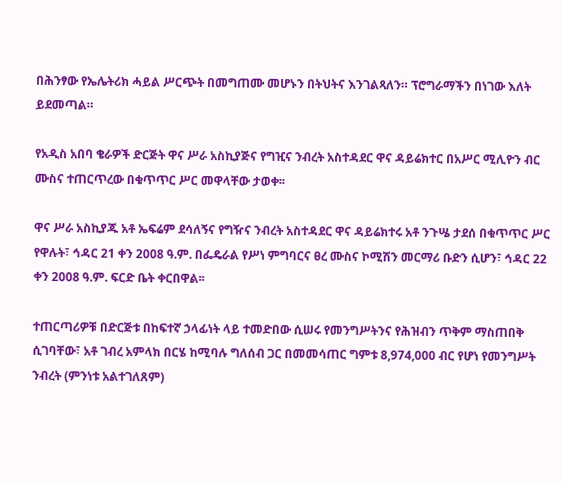በሕንፃው የኤሌትሪክ ሓይል ሥርጭት በመግጠሙ መሆኑን በትህትና እንገልጻለን። ፕሮግራማችን በነገው እለት ይደመጣል።

የአዲስ አበባ ቄራዎች ድርጅት ዋና ሥራ አስኪያጅና የግዢና ንብረት አስተዳደር ዋና ዳይሬክተር በአሥር ሚሊዮን ብር ሙስና ተጠርጥረው በቁጥጥር ሥር መዋላቸው ታወቀ፡፡

ዋና ሥራ አስኪያጁ አቶ ኤፍሬም ደሳለኝና የግዥና ንብረት አስተዳደር ዋና ዳይሬክተሩ አቶ ንጉሤ ታደሰ በቁጥጥር ሥር የዋሉት፣ ኅዳር 21 ቀን 2008 ዓ.ም. በፌዴራል የሥነ ምግባርና ፀረ ሙስና ኮሚሽን መርማሪ ቡድን ሲሆን፣ ኅዳር 22 ቀን 2008 ዓ.ም. ፍርድ ቤት ቀርበዋል፡፡

ተጠርጣሪዎቹ በድርጅቱ በከፍተኛ ኃላፊነት ላይ ተመድበው ሲሠሩ የመንግሥትንና የሕዝብን ጥቅም ማስጠበቅ ሲገባቸው፣ አቶ ገብረ አምላክ በርሄ ከሚባሉ ግለሰብ ጋር በመመሳጠር ግምቱ 8,974,000 ብር የሆነ የመንግሥት ንብረት (ምንነቱ አልተገለጸም)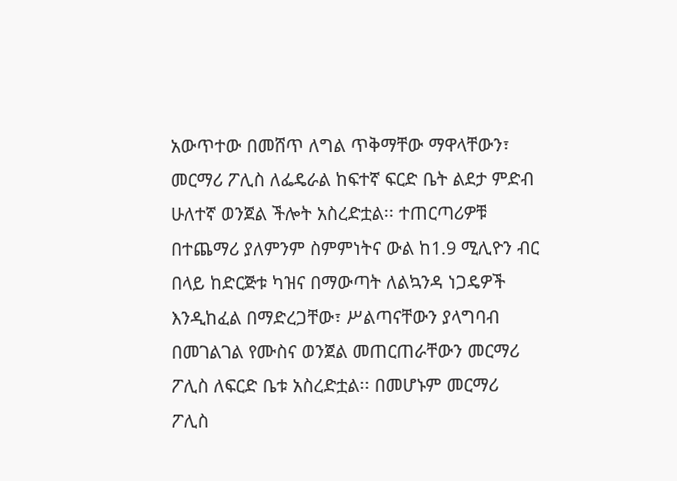አውጥተው በመሸጥ ለግል ጥቅማቸው ማዋላቸውን፣ መርማሪ ፖሊስ ለፌዴራል ከፍተኛ ፍርድ ቤት ልደታ ምድብ ሁለተኛ ወንጀል ችሎት አስረድቷል፡፡ ተጠርጣሪዎቹ በተጨማሪ ያለምንም ስምምነትና ውል ከ1.9 ሚሊዮን ብር በላይ ከድርጅቱ ካዝና በማውጣት ለልኳንዳ ነጋዴዎች እንዲከፈል በማድረጋቸው፣ ሥልጣናቸውን ያላግባብ በመገልገል የሙስና ወንጀል መጠርጠራቸውን መርማሪ ፖሊስ ለፍርድ ቤቱ አስረድቷል፡፡ በመሆኑም መርማሪ ፖሊስ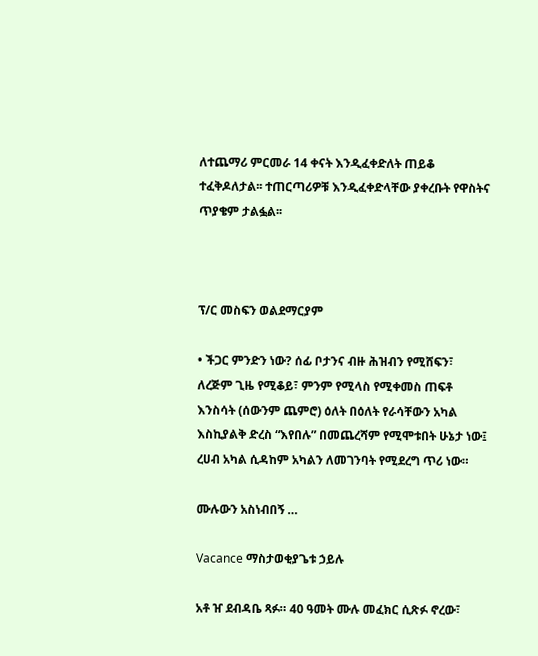ለተጨማሪ ምርመራ 14 ቀናት እንዲፈቀድለት ጠይቆ ተፈቅዶለታል፡፡ ተጠርጣሪዎቹ እንዲፈቀድላቸው ያቀረቡት የዋስትና ጥያቄም ታልፏል፡፡



ፕ/ር መስፍን ወልደማርያም

• ችጋር ምንድን ነው? ሰፊ ቦታንና ብዙ ሕዝብን የሚሸፍን፣ ለረጅም ጊዜ የሚቆይ፣ ምንም የሚላስ የሚቀመስ ጠፍቶ እንስሳት (ሰውንም ጨምሮ) ዕለት በዕለት የራሳቸውን አካል እስኪያልቅ ድረስ “እየበሉ” በመጨረሻም የሚሞቱበት ሁኔታ ነው፤ ረሀብ አካል ሲዳከም አካልን ለመገንባት የሚደረግ ጥሪ ነው።

ሙሉውን አስነብበኝ …

Vacance ማስታወቂያጌቱ ኃይሉ

አቶ ዠ ደብዳቤ ጻፉ። 40 ዓመት ሙሉ መፈክር ሲጽፉ ኖረው፣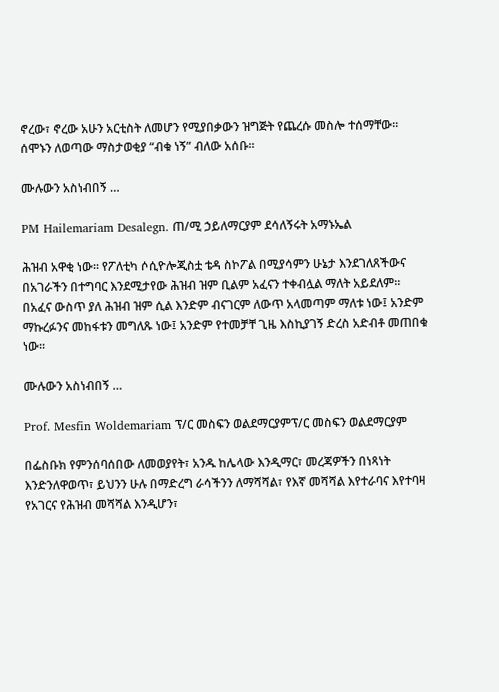ኖረው፣ ኖረው አሁን አርቲስት ለመሆን የሚያበቃውን ዝግጅት የጨረሱ መስሎ ተሰማቸው። ሰሞኑን ለወጣው ማስታወቂያ “ብቁ ነኝ” ብለው አሰቡ።

ሙሉውን አስነብበኝ …

PM Hailemariam Desalegn. ጠ/ሚ ኃይለማርያም ደሳለኝሩት አማኑኤል

ሕዝብ አዋቂ ነው። የፖለቲካ ሶሲዮሎጂስቷ ቴዳ ስኮፖል በሚያሳምን ሁኔታ እንደገለጸችውና በአገራችን በተግባር እንደሚታየው ሕዝብ ዝም ቢልም አፈናን ተቀብሏል ማለት አይደለም። በአፈና ውስጥ ያለ ሕዝብ ዝም ሲል እንድም ብናገርም ለውጥ አላመጣም ማለቱ ነው፤ አንድም ማኩረፉንና መከፋቱን መግለጹ ነው፤ አንድም የተመቻቸ ጊዜ እስኪያገኝ ድረስ አድብቶ መጠበቁ ነው።

ሙሉውን አስነብበኝ …

Prof. Mesfin Woldemariam ፕ/ር መስፍን ወልደማርያምፕ/ር መስፍን ወልደማርያም

በፌስቡክ የምንሰባሰበው ለመወያየት፣ አንዱ ከሌላው እንዲማር፣ መረጃዎችን በነጻነት እንድንለዋወጥ፣ ይህንን ሁሉ በማድረግ ራሳችንን ለማሻሻል፣ የእኛ መሻሻል እየተራባና እየተባዛ የአገርና የሕዝብ መሻሻል እንዲሆን፣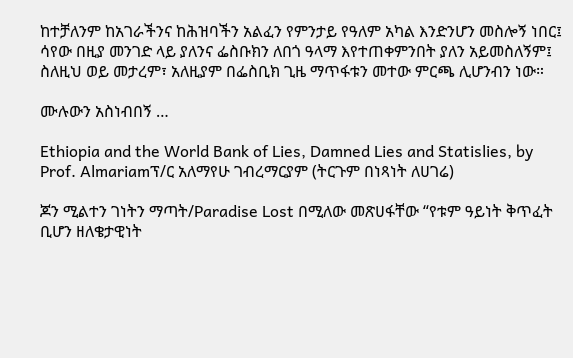ከተቻለንም ከአገራችንና ከሕዝባችን አልፈን የምንታይ የዓለም አካል እንድንሆን መስሎኝ ነበር፤ ሳየው በዚያ መንገድ ላይ ያለንና ፌስቡክን ለበጎ ዓላማ እየተጠቀምንበት ያለን አይመስለኝም፤ ስለዚህ ወይ መታረም፣ አለዚያም በፌስቢክ ጊዜ ማጥፋቱን መተው ምርጫ ሊሆንብን ነው።

ሙሉውን አስነብበኝ …

Ethiopia and the World Bank of Lies, Damned Lies and Statislies, by Prof. Almariamፕ/ር አለማየሁ ገብረማርያም (ትርጉም በነጻነት ለሀገሬ)

ጆን ሚልተን ገነትን ማጣት/Paradise Lost በሚለው መጽሀፋቸው “የቱም ዓይነት ቅጥፈት ቢሆን ዘለቄታዊነት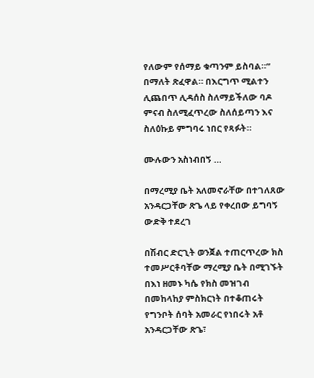የለውም የሰማይ ቁጣንም ይስባል።” በማለት ጽፈዋል። በእርግጥ ሚልተን ሊጨበጥ ሊዳሰስ ስለማይችለው ባዶ ምናብ ስለሚፈጥረው ስለሰይጣን እና ስለዕኩይ ምግባሩ ነበር የጻፉት።

ሙሉውን አስነብበኝ …

በማረሚያ ቤት አለመኖራቸው በተገለጸው አንዳርጋቸው ጽጌ ላይ የቀረበው ይግባኝ ውድቅ ተደረገ

በሽብር ድርጊት ወንጀል ተጠርጥረው ክስ ተመሥርቶባቸው ማረሚያ ቤት በሚገኙት በእነ ዘመኑ ካሴ የክስ መዝገብ በመከላከያ ምስክርነት በተቆጠሩት የግንቦት ሰባት አመራር የነበሩት አቶ አንዳርጋቸው ጽጌ፣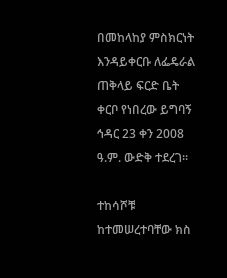በመከላከያ ምስክርነት እንዳይቀርቡ ለፌዴራል ጠቅላይ ፍርድ ቤት ቀርቦ የነበረው ይግባኝ ኅዳር 23 ቀን 2008 ዓ.ም. ውድቅ ተደረገ፡፡

ተከሳሾቹ ከተመሠረተባቸው ክስ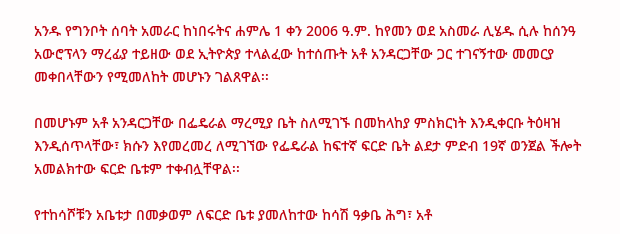አንዱ የግንቦት ሰባት አመራር ከነበሩትና ሐምሌ 1 ቀን 2006 ዓ.ም. ከየመን ወደ አስመራ ሊሄዱ ሲሉ ከሰንዓ አውሮፕላን ማረፊያ ተይዘው ወደ ኢትዮጵያ ተላልፈው ከተሰጡት አቶ አንዳርጋቸው ጋር ተገናኝተው መመርያ መቀበላቸውን የሚመለከት መሆኑን ገልጸዋል፡፡

በመሆኑም አቶ አንዳርጋቸው በፌዴራል ማረሚያ ቤት ስለሚገኙ በመከላከያ ምስክርነት እንዲቀርቡ ትዕዛዝ እንዲሰጥላቸው፣ ክሱን እየመረመረ ለሚገኘው የፌዴራል ከፍተኛ ፍርድ ቤት ልደታ ምድብ 19ኛ ወንጀል ችሎት አመልክተው ፍርድ ቤቱም ተቀብሏቸዋል፡፡

የተከሳሾቹን አቤቱታ በመቃወም ለፍርድ ቤቱ ያመለከተው ከሳሽ ዓቃቤ ሕግ፣ አቶ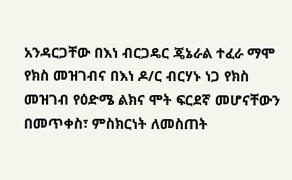አንዳርጋቸው በእነ ብርጋዴር ጄኔራል ተፈራ ማሞ የክስ መዝገብና በእነ ዶ/ር ብርሃኑ ነጋ የክስ መዝገብ የዕድሜ ልክና ሞት ፍርደኛ መሆናቸውን በመጥቀስ፣ ምስክርነት ለመስጠት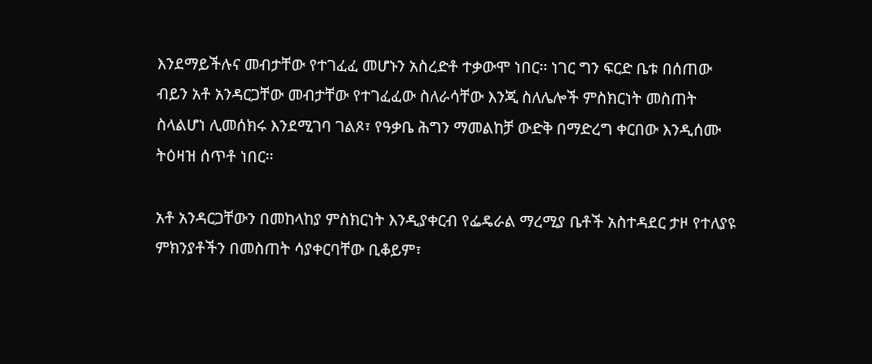እንደማይችሉና መብታቸው የተገፈፈ መሆኑን አስረድቶ ተቃውሞ ነበር፡፡ ነገር ግን ፍርድ ቤቱ በሰጠው ብይን አቶ አንዳርጋቸው መብታቸው የተገፈፈው ስለራሳቸው እንጂ ስለሌሎች ምስክርነት መስጠት ስላልሆነ ሊመሰክሩ እንደሚገባ ገልጾ፣ የዓቃቤ ሕግን ማመልከቻ ውድቅ በማድረግ ቀርበው እንዲሰሙ ትዕዛዝ ሰጥቶ ነበር፡፡

አቶ አንዳርጋቸውን በመከላከያ ምስክርነት እንዲያቀርብ የፌዴራል ማረሚያ ቤቶች አስተዳደር ታዞ የተለያዩ ምክንያቶችን በመስጠት ሳያቀርባቸው ቢቆይም፣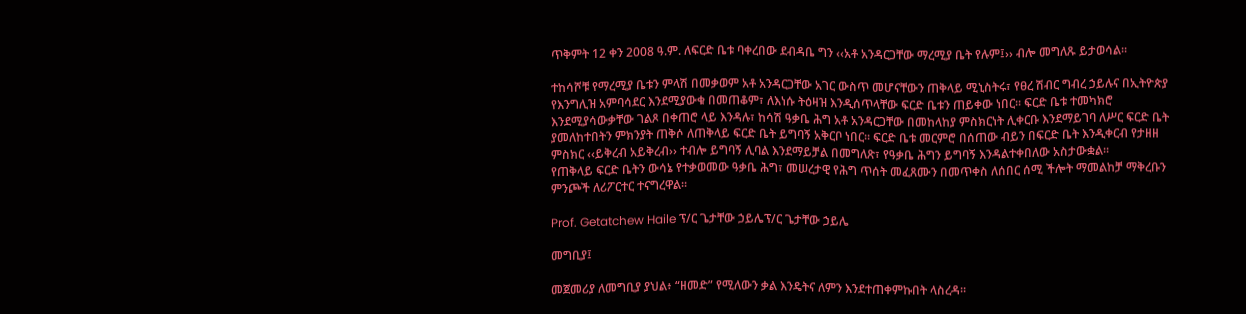ጥቅምት 12 ቀን 2008 ዓ.ም. ለፍርድ ቤቱ ባቀረበው ደብዳቤ ግን ‹‹አቶ አንዳርጋቸው ማረሚያ ቤት የሉም፤›› ብሎ መግለጹ ይታወሳል፡፡

ተከሳሾቹ የማረሚያ ቤቱን ምላሽ በመቃወም አቶ አንዳርጋቸው አገር ውስጥ መሆናቸውን ጠቅላይ ሚኒስትሩ፣ የፀረ ሽብር ግብረ ኃይሉና በኢትዮጵያ የእንግሊዝ አምባሳደር እንደሚያውቁ በመጠቆም፣ ለእነሱ ትዕዛዝ እንዲሰጥላቸው ፍርድ ቤቱን ጠይቀው ነበር፡፡ ፍርድ ቤቱ ተመካክሮ እንደሚያሳውቃቸው ገልጾ በቀጠሮ ላይ እንዳሉ፣ ከሳሽ ዓቃቤ ሕግ አቶ አንዳርጋቸው በመከላከያ ምስክርነት ሊቀርቡ እንደማይገባ ለሥር ፍርድ ቤት ያመለከተበትን ምክንያት ጠቅሶ ለጠቅላይ ፍርድ ቤት ይግባኝ አቅርቦ ነበር፡፡ ፍርድ ቤቱ መርምሮ በሰጠው ብይን በፍርድ ቤት እንዲቀርብ የታዘዘ ምስክር ‹‹ይቅረብ አይቅረብ›› ተብሎ ይግባኝ ሊባል እንደማይቻል በመግለጽ፣ የዓቃቤ ሕግን ይግባኝ እንዳልተቀበለው አስታውቋል፡፡
የጠቅላይ ፍርድ ቤትን ውሳኔ የተቃወመው ዓቃቤ ሕግ፣ መሠረታዊ የሕግ ጥሰት መፈጸሙን በመጥቀስ ለሰበር ሰሚ ችሎት ማመልከቻ ማቅረቡን ምንጮች ለሪፖርተር ተናግረዋል፡፡

Prof. Getatchew Haile ፕ/ር ጌታቸው ኃይሌፕ/ር ጌታቸው ኃይሌ

መግቢያ፤

መጀመሪያ ለመግቢያ ያህል፥ “ዘመድ” የሚለውን ቃል እንዴትና ለምን እንደተጠቀምኩበት ላስረዳ።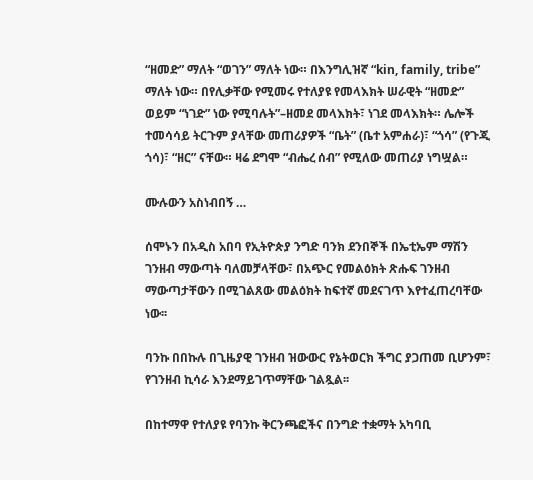“ዘመድ” ማለት “ወገን” ማለት ነው። በእንግሊዝኛ “kin, family, tribe” ማለት ነው። በየሊቃቸው የሚመሩ የተለያዩ የመላእክት ሠራዊት “ዘመድ” ወይም “ነገድ” ነው የሚባሉት”–ዘመደ መላእክት፣ ነገደ መላእክት። ሌሎች ተመሳሳይ ትርጉም ያላቸው መጠሪያዎች “ቤት” (ቤተ አምሐራ)፣ “ጎሳ” (የጉጂ ጎሳ)፣ “ዘር” ናቸው። ዛሬ ደግሞ “ብሔረ ሰብ” የሚለው መጠሪያ ነግሧል።

ሙሉውን አስነብበኝ …

ሰሞኑን በአዲስ አበባ የኢትዮጵያ ንግድ ባንክ ደንበኞች በኤቲኤም ማሽን ገንዘብ ማውጣት ባለመቻላቸው፣ በአጭር የመልዕክት ጽሑፍ ገንዘብ ማውጣታቸውን በሚገልጸው መልዕክት ከፍተኛ መደናገጥ እየተፈጠረባቸው ነው፡፡

ባንኩ በበኩሉ በጊዜያዊ ገንዘብ ዝውውር የኔትወርክ ችግር ያጋጠመ ቢሆንም፣ የገንዘብ ኪሳራ እንደማይገጥማቸው ገልጿል፡፡

በከተማዋ የተለያዩ የባንኩ ቅርንጫፎችና በንግድ ተቋማት አካባቢ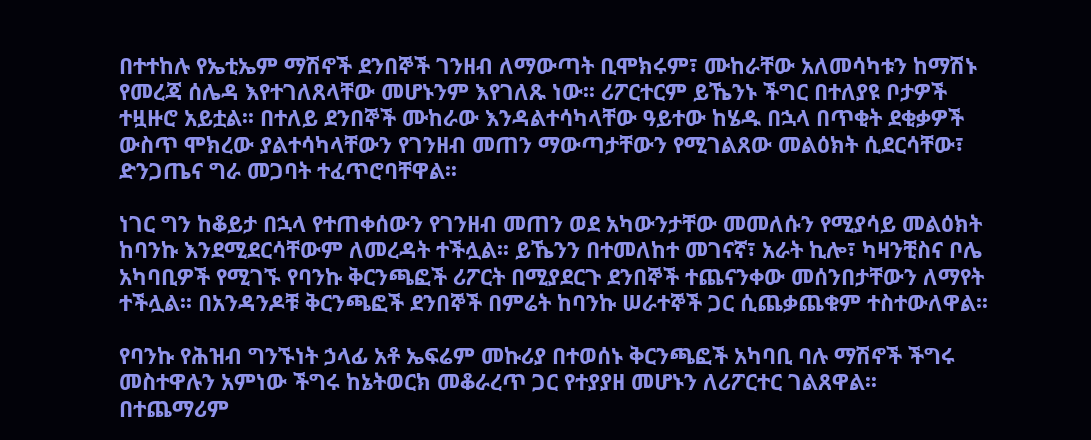በተተከሉ የኤቲኤም ማሽኖች ደንበኞች ገንዘብ ለማውጣት ቢሞክሩም፣ ሙከራቸው አለመሳካቱን ከማሽኑ የመረጃ ሰሌዳ እየተገለጸላቸው መሆኑንም እየገለጹ ነው፡፡ ሪፖርተርም ይኼንኑ ችግር በተለያዩ ቦታዎች ተዟዙሮ አይቷል፡፡ በተለይ ደንበኞች ሙከራው እንዳልተሳካላቸው ዓይተው ከሄዱ በኋላ በጥቂት ደቂቃዎች ውስጥ ሞክረው ያልተሳካላቸውን የገንዘብ መጠን ማውጣታቸውን የሚገልጸው መልዕክት ሲደርሳቸው፣  ድንጋጤና ግራ መጋባት ተፈጥሮባቸዋል፡፡

ነገር ግን ከቆይታ በኋላ የተጠቀሰውን የገንዘብ መጠን ወደ አካውንታቸው መመለሱን የሚያሳይ መልዕክት ከባንኩ እንደሚደርሳቸውም ለመረዳት ተችሏል፡፡ ይኼንን በተመለከተ መገናኛ፣ አራት ኪሎ፣ ካዛንቺስና ቦሌ አካባቢዎች የሚገኙ የባንኩ ቅርንጫፎች ሪፖርት በሚያደርጉ ደንበኞች ተጨናንቀው መሰንበታቸውን ለማየት ተችሏል፡፡ በአንዳንዶቹ ቅርንጫፎች ደንበኞች በምሬት ከባንኩ ሠራተኞች ጋር ሲጨቃጨቁም ተስተውለዋል፡፡

የባንኩ የሕዝብ ግንኙነት ኃላፊ አቶ ኤፍሬም መኩሪያ በተወሰኑ ቅርንጫፎች አካባቢ ባሉ ማሽኖች ችግሩ መስተዋሉን አምነው ችግሩ ከኔትወርክ መቆራረጥ ጋር የተያያዘ መሆኑን ለሪፖርተር ገልጸዋል፡፡ በተጨማሪም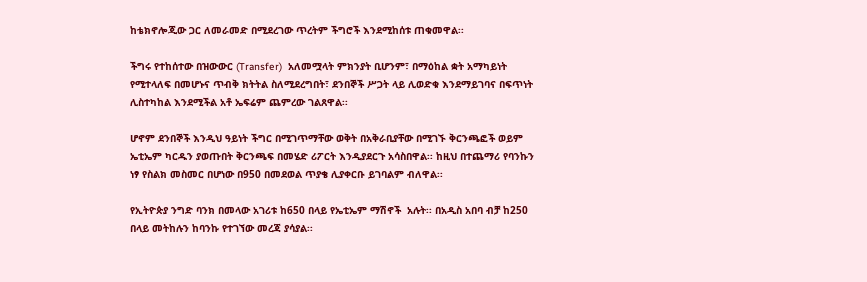ከቴክኖሎጂው ጋር ለመራመድ በሚደረገው ጥረትም ችግሮች እንደሚከሰቱ ጠቁመዋል፡፡

ችግሩ የተከሰተው በዝውውር (Transfer)  አለመሟላት ምክንያት ቢሆንም፣ በማዕከል ቋት አማካይነት የሚተላለፍ በመሆኑና ጥብቅ ክትትል ስለሚደረግበት፣ ደንበኞች ሥጋት ላይ ሊወድቁ እንደማይገባና በፍጥነት ሊስተካከል እንደሚችል አቶ ኤፍሬም ጨምረው ገልጸዋል፡፡

ሆኖም ደንበኞች እንዲህ ዓይነት ችግር በሚገጥማቸው ወቅት በአቅራቢያቸው በሚገኙ ቅርንጫፎች ወይም ኤቲኤም ካርዱን ያወጡበት ቅርንጫፍ በመሄድ ሪፖርት እንዲያደርጉ አሳስበዋል፡፡ ከዚህ በተጨማሪ የባንኩን ነፃ የስልክ መስመር በሆነው በ950 በመደወል ጥያቄ ሊያቀርቡ ይገባልም ብለዋል፡፡

የኢትዮጵያ ንግድ ባንክ በመላው አገሪቱ ከ650 በላይ የኤቲኤም ማሽኖች  አሉት፡፡ በአዲስ አበባ ብቻ ከ250 በላይ መትከሉን ከባንኩ የተገኘው መረጃ ያሳያል፡፡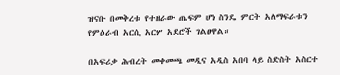ዝናቡ በመቅረቱ የተዘራው ጤፍም ሆነ ስንዴ ምርት አለማፍራቱን የምዕራብ አርሲ አርሦ አደሮች ገልፀዋል።

በአፍሪቃ ሕብረት መቀመጫ መዲና አዲስ አበባ ላይ ስድስት አስርተ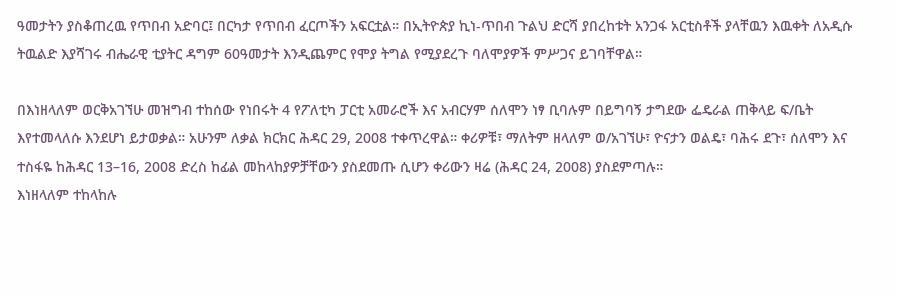ዓመታትን ያስቆጠረዉ የጥበብ አድባር፤ በርካታ የጥበብ ፈርጦችን አፍርቷል። በኢትዮጵያ ኪነ-ጥበብ ጉልህ ድርሻ ያበረከቱት አንጋፋ አርቲስቶች ያላቸዉን እዉቀት ለአዲሱ ትዉልድ እያሻገሩ ብሔራዊ ቲያትር ዳግም 60ዓመታት እንዲጨምር የሞያ ትግል የሚያደረጉ ባለሞያዎች ምሥጋና ይገባቸዋል።

በእነዘላለም ወርቅአገኘሁ መዝግብ ተከሰው የነበሩት 4 የፖለቲካ ፓርቲ አመራሮች እና አብርሃም ሰለሞን ነፃ ቢባሉም በይግባኝ ታግደው ፌዴራል ጠቅላይ ፍ/ቤት እየተመላለሱ እንደሆነ ይታወቃል። አሁንም ለቃል ክርክር ሕዳር 29, 2008 ተቀጥረዋል። ቀሪዎቹ፣ ማለትም ዘላለም ወ/አገኘሁ፣ ዮናታን ወልዴ፣ ባሕሩ ደጉ፣ ሰለሞን እና ተስፋዬ ከሕዳር 13–16, 2008 ድረስ ከፊል መከላከያዎቻቸውን ያስደመጡ ሲሆን ቀሪውን ዛሬ (ሕዳር 24, 2008) ያስደምጣሉ።
እነዘላለም ተከላከሉ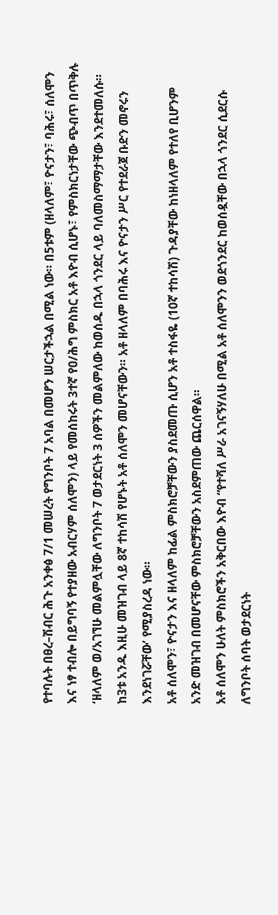የተባሉት በፀረ–ሽብር ሕጉ አንቀፅ 7/1 መሠረት የግንቦት 7 አባል በመሆን ሠርታችኋል በሚል ነው። በ5ቱም (ዘላለም፣ ዮናታን፣ ባሕሩ፣ ሰለሞን እና ነፃ ተብሎ በይግባኝ የተያዘው አብርሃም ሰለሞን) ላይ የመሰከሩት 3ተኛ የዐ/ሕግ ምስክር አቶ እዮብ ሲሆኑ፣ የምስክርነታቸው ጭብጥ በጥቅሉ ‘ዘላለም ወ/አገኘሁ መልምሏቸው ለግንቦት 7 ወታደርነት 3 ሰዎችን መልምለው ከወሰዱ በኋላ ጎንደር ላይ ባለመስማማታቸው እንደተመለሱ። ከ3ቱ አንዱ እዚሁ መዝገብ ላይ 8ኛ ተከሳሽ የሆኑት አቶ ሰለሞን መሆናቸውን። አቶ ዘላለም በባሕሩ እና ዮናታን ሥር የተደራጀ ቡድን መኖሩን እንደነገሯቸው’ የሚያስረዳ ነው።
አቶ ሰለሞን፣ ዮናታን እና ዘላለም ከፊል ምስክሮቻቸውን ያስደመጡ ሲሆን አቶ ተስፋዬ (10ኛ ተከሳሽ) ጉዳያቸው ከነዘላለም የተለየ ቢሆንም አንድ መዝገብ በመሆናቸው ምስክሮቻቸውን አስደምጠው ጨርሰዋል።
አቶ ሰለሞን ሁለት ምስክሮችን አቅርበው እዮብ “የተሻለ ሥራ አገናኝሃለሁ በሚል አቶ ሰለሞንን ወደጎንደር ከወሰዷቸው በኋላ ጎንደር ሲደርሱ ለግንቦት ሰባት ወታደርነት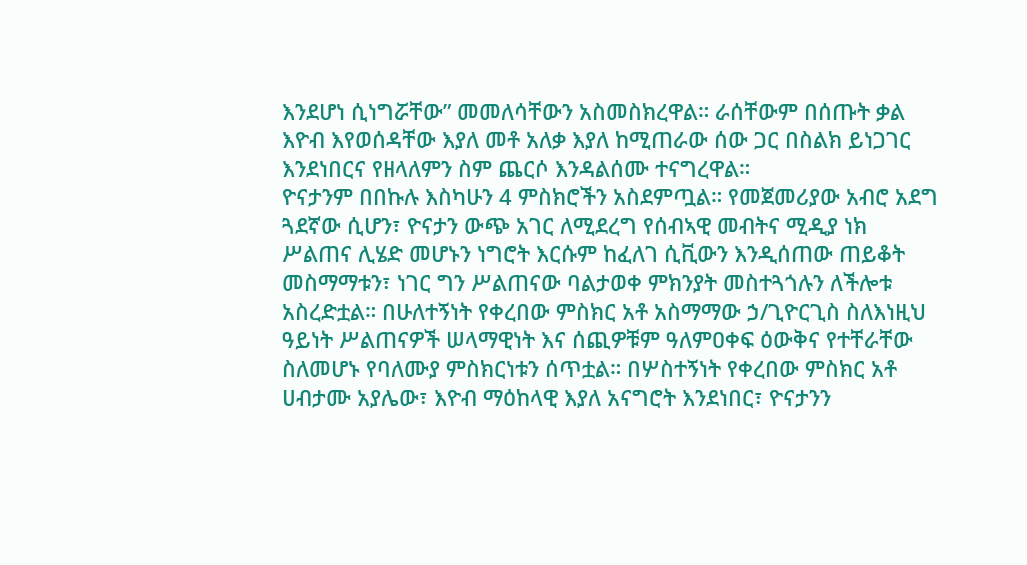እንደሆነ ሲነግሯቸው” መመለሳቸውን አስመስክረዋል። ራሰቸውም በሰጡት ቃል እዮብ እየወሰዳቸው እያለ መቶ አለቃ እያለ ከሚጠራው ሰው ጋር በስልክ ይነጋገር እንደነበርና የዘላለምን ስም ጨርሶ እንዳልሰሙ ተናግረዋል።
ዮናታንም በበኩሉ እስካሁን 4 ምስክሮችን አስደምጧል። የመጀመሪያው አብሮ አደግ ጓደኛው ሲሆን፣ ዮናታን ውጭ አገር ለሚደረግ የሰብኣዊ መብትና ሚዲያ ነክ ሥልጠና ሊሄድ መሆኑን ነግሮት እርሱም ከፈለገ ሲቪውን እንዲሰጠው ጠይቆት መስማማቱን፣ ነገር ግን ሥልጠናው ባልታወቀ ምክንያት መስተጓጎሉን ለችሎቱ አስረድቷል። በሁለተኝነት የቀረበው ምስክር አቶ አስማማው ኃ/ጊዮርጊስ ስለእነዚህ ዓይነት ሥልጠናዎች ሠላማዊነት እና ሰጪዎቹም ዓለምዐቀፍ ዕውቅና የተቸራቸው ስለመሆኑ የባለሙያ ምስክርነቱን ሰጥቷል። በሦስተኝነት የቀረበው ምስክር አቶ ሀብታሙ አያሌው፣ እዮብ ማዕከላዊ እያለ አናግሮት እንደነበር፣ ዮናታንን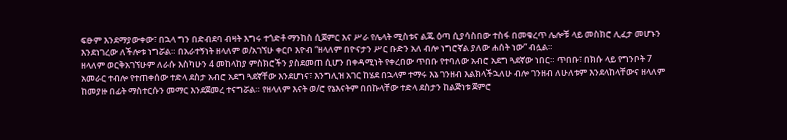ፍፁም እንደማያውቀው፣ በኋላ ግን በድብደባ ብዛት እግሩ ተጎድቶ ማንከስ ሲጀምር እና ሥራ የሌላት ሚስቱና ልጁ ዕጣ ሲያሳስበው ተስፋ በመቁረጥ ሌሎቹ ላይ መስክሮ ሊፈታ መሆኑን እንደነገረው ለችሎቱ ነግሯል። በአራተኝነት ዘላለም ወ/አገኘሁ ቀርቦ እዮብ “ዘላለም በዮናታን ሥር ቡድን አለ ብሎ ነግሮኛል ያለው ሐሰት ነው” ብሏል።
ዘላለም ወርቅአገኘሁም ለራሱ እስካሁን 4 መከላከያ ምስክሮችን ያስደመጠ ሲሆን በቀዳሚነት የቀረበው ጥበቡ የተባለው አብሮ አደግ ጓደኛው ነበር። ጥበቡ፣ በክሱ ላይ የግንቦት 7 አመራር ተብሎ የተጠቀሰው ተድላ ደስታ አብሮ አደግ ጓደኛቸው እንደሆነና፣ እንግሊዝ አገር ከሄደ በኋላም ተማሩ እኔ ገንዘብ እልክላችኋለሁ ብሎ ገንዘብ ለሁለቱም እንደላከላቸውና ዘላለም ከመያዙ በፊት ማስተርሱን መማር እንደጀመረ ተናግሯል። የዘላለም እናት ወ/ሮ የኔእናትም በበኩላቸው ተድላ ደስታን ከልጅነቱ ጀምሮ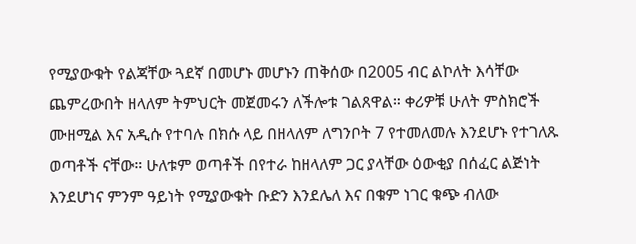የሚያውቁት የልጃቸው ጓደኛ በመሆኑ መሆኑን ጠቅሰው በ2005 ብር ልኮለት እሳቸው ጨምረውበት ዘላለም ትምህርት መጀመሩን ለችሎቱ ገልጸዋል። ቀሪዎቹ ሁለት ምስክሮች ሙዘሚል እና አዲሱ የተባሉ በክሱ ላይ በዘላለም ለግንቦት 7 የተመለመሉ እንደሆኑ የተገለጹ ወጣቶች ናቸው። ሁለቱም ወጣቶች በየተራ ከዘላለም ጋር ያላቸው ዕውቂያ በሰፈር ልጅነት እንደሆነና ምንም ዓይነት የሚያውቁት ቡድን እንደሌለ እና በቁም ነገር ቁጭ ብለው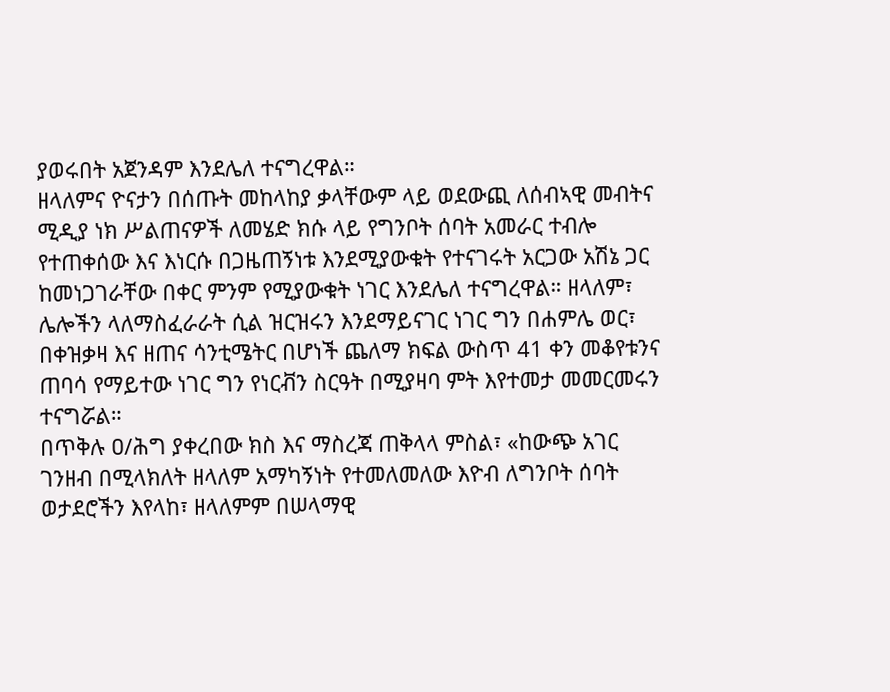ያወሩበት አጀንዳም እንደሌለ ተናግረዋል።
ዘላለምና ዮናታን በሰጡት መከላከያ ቃላቸውም ላይ ወደውጪ ለሰብኣዊ መብትና ሚዲያ ነክ ሥልጠናዎች ለመሄድ ክሱ ላይ የግንቦት ሰባት አመራር ተብሎ የተጠቀሰው እና እነርሱ በጋዜጠኝነቱ እንደሚያውቁት የተናገሩት አርጋው አሽኔ ጋር ከመነጋገራቸው በቀር ምንም የሚያውቁት ነገር እንደሌለ ተናግረዋል። ዘላለም፣ ሌሎችን ላለማስፈራራት ሲል ዝርዝሩን እንደማይናገር ነገር ግን በሐምሌ ወር፣ በቀዝቃዛ እና ዘጠና ሳንቲሜትር በሆነች ጨለማ ክፍል ውስጥ 41 ቀን መቆየቱንና ጠባሳ የማይተው ነገር ግን የነርቭን ስርዓት በሚያዛባ ምት እየተመታ መመርመሩን ተናግሯል።
በጥቅሉ ዐ/ሕግ ያቀረበው ክስ እና ማስረጃ ጠቅላላ ምስል፣ «ከውጭ አገር ገንዘብ በሚላክለት ዘላለም አማካኝነት የተመለመለው እዮብ ለግንቦት ሰባት ወታደሮችን እየላከ፣ ዘላለምም በሠላማዊ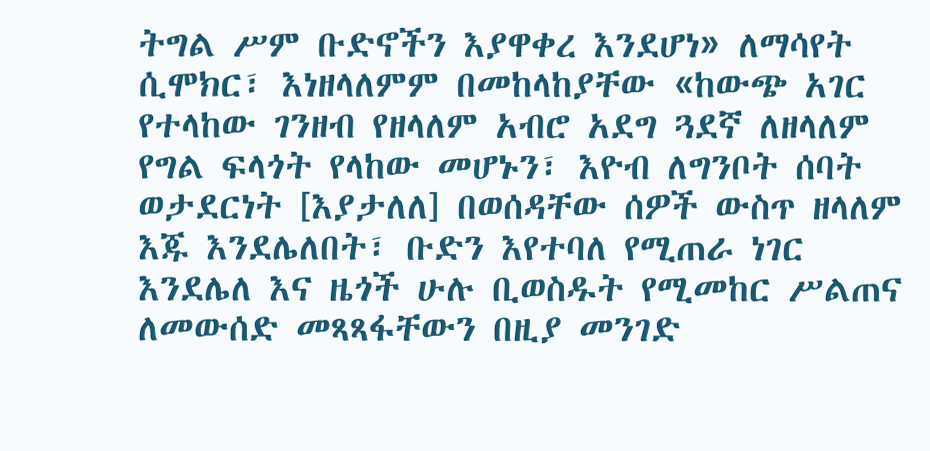ትግል ሥም ቡድኖችን እያዋቀረ እንደሆነ» ለማሳየት ሲሞክር፣ እነዘላለምም በመከላከያቸው «ከውጭ አገር የተላከው ገንዘብ የዘላለም አብሮ አደግ ጓደኛ ለዘላለም የግል ፍላጎት የላከው መሆኑን፣ እዮብ ለግንቦት ሰባት ወታደርነት [እያታለለ] በወሰዳቸው ሰዎች ውስጥ ዘላለም እጁ እንደሌለበት፣ ቡድን እየተባለ የሚጠራ ነገር እንደሌለ እና ዜጎች ሁሉ ቢወስዱት የሚመከር ሥልጠና ለመውሰድ መጻጻፋቸውን በዚያ መንገድ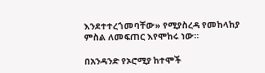እንደተተረጎመባቸው» የሚያስረዳ የመከላከያ ምስል ለመፍጠር እየሞከሩ ነው።

በአንዳንድ የኦሮሚያ ከተሞች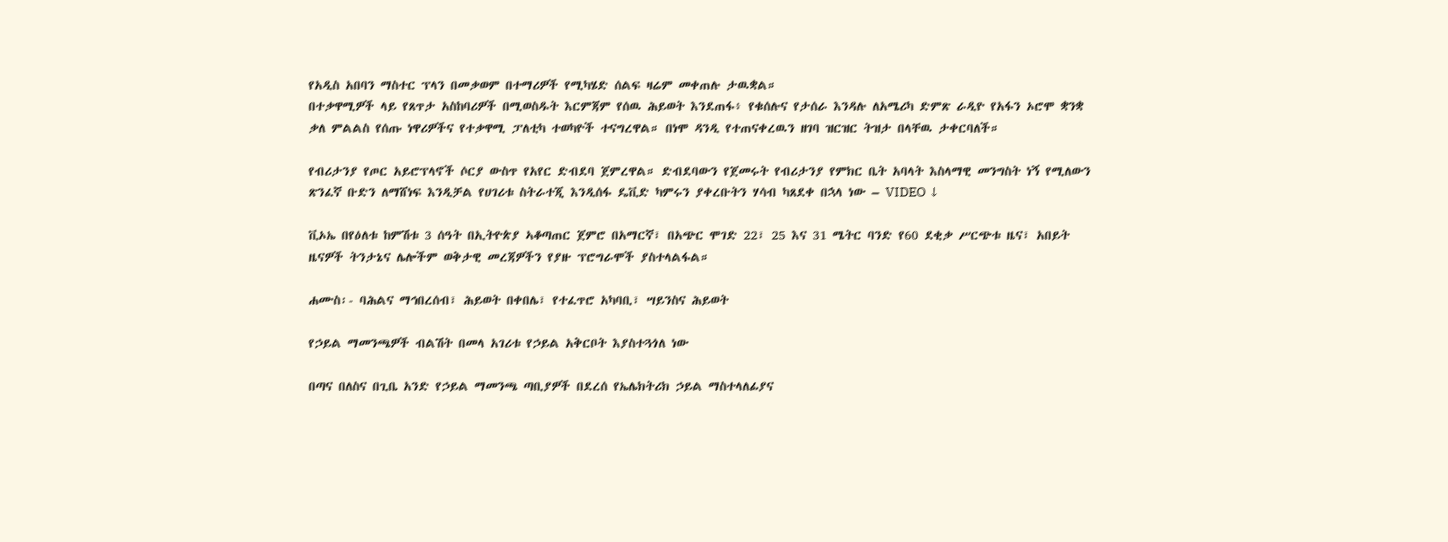የአዲስ አበባን ማስተር ፕላን በመቃወም በተማሪዎች የሚካሄድ ሰልፍ ዛሬም መቀጠሉ ታዉቋል።
በተቃዋሚዎች ላይ የጸጥታ አስከባሪዎች በሚወስዱት እርምጃም የሰዉ ሕይወት እንደጠፋ፥ የቁሰሉና የታሰራ እንዳሉ ለአሜሪካ ድምጽ ራዲዮ የአፋን ኦሮሞ ቋንቋ ቃለ ምልልስ የሰጡ ነዋሪዎችና የተቃዋሚ ፓለቲካ ተወካዮች ተናግረዋል። በነሞ ዳንዲ የተጠናቀረዉን ዘገባ ዝርዝር ትዝታ በላቸዉ ታቀርባለች።

የብሪታንያ የጦር አይሮፕላኖች ሶርያ ውስጥ የአየር ድብደባ ጀምረዋል። ድብደባውን የጀመሩት የብሪታንያ የምክር ቤት አባላት እስላማዊ መንግስት ነኝ የሚለውን ጽንፈኛ ቡድን ለማሸነፍ እንዲቻል የሀገሪቱ ስትራተጂ እንዲሰፋ ዴቪድ ካምሩን ያቀረቡትን ሃሳብ ካጸደቀ በኋላ ነው – VIDEO ↓

ቪኦኤ በየዕለቱ ከምሽቱ 3 ሰዓት በኢትዮጵያ ኣቆጣጠር ጀምሮ በአማርኛ፣ በአጭር ሞገድ 22፣ 25 እና 31 ሜትር ባንድ የ60 ደቂቃ ሥርጭቱ ዜና፣ አበይት ዜናዎች ትንታኔና ሌሎችም ወቅታዊ መረጃዎችን የያዙ ፕሮግራሞች ያስተላልፋል።

ሐሙስ፡- ባሕልና ማኅበረሰብ፣ ሕይወት በቀበሌ፣ የተፈጥሮ አካባቢ፣ ሣይንስና ሕይወት

የኃይል ማመንጫዎች ብልሽት በመላ አገሪቱ የኃይል አቅርቦት እያስተጓጎለ ነው

በጣና በለስና በጊቤ አንድ የኃይል ማመንጫ ጣቢያዎች በደረሰ የኤሌክትሪክ ኃይል ማስተላለፊያና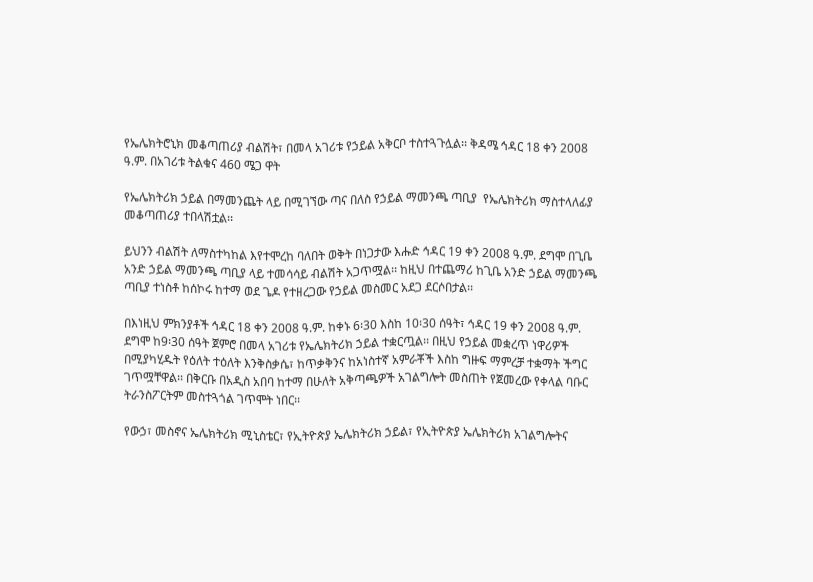የኤሌክትሮኒክ መቆጣጠሪያ ብልሽት፣ በመላ አገሪቱ የኃይል አቅርቦ ተስተጓጉሏል፡፡ ቅዳሜ ኅዳር 18 ቀን 2008 ዓ.ም. በአገሪቱ ትልቁና 460 ሜጋ ዋት

የኤሌክትሪክ ኃይል በማመንጨት ላይ በሚገኘው ጣና በለስ የኃይል ማመንጫ ጣቢያ  የኤሌክትሪክ ማስተላለፊያ መቆጣጠሪያ ተበላሽቷል፡፡

ይህንን ብልሽት ለማስተካከል እየተሞረከ ባለበት ወቅት በነጋታው እሑድ ኅዳር 19 ቀን 2008 ዓ.ም. ደግሞ በጊቤ አንድ ኃይል ማመንጫ ጣቢያ ላይ ተመሳሳይ ብልሽት አጋጥሟል፡፡ ከዚህ በተጨማሪ ከጊቤ አንድ ኃይል ማመንጫ ጣቢያ ተነስቶ ከሰኮሩ ከተማ ወደ ጌዶ የተዘረጋው የኃይል መስመር አደጋ ደርሶበታል፡፡

በእነዚህ ምክንያቶች ኅዳር 18 ቀን 2008 ዓ.ም. ከቀኑ 6፡30 እስከ 10፡30 ሰዓት፣ ኅዳር 19 ቀን 2008 ዓ.ም. ደግሞ ከ9፡30 ሰዓት ጀምሮ በመላ አገሪቱ የኤሌክትሪክ ኃይል ተቋርጧል፡፡ በዚህ የኃይል መቋረጥ ነዋሪዎች በሚያካሂዱት የዕለት ተዕለት እንቅስቃሴ፣ ከጥቃቅንና ከአነስተኛ አምራቾች እስከ ግዙፍ ማምረቻ ተቋማት ችግር ገጥሟቸዋል፡፡ በቅርቡ በአዲስ አበባ ከተማ በሁለት አቅጣጫዎች አገልግሎት መስጠት የጀመረው የቀላል ባቡር ትራንስፖርትም መስተጓጎል ገጥሞት ነበር፡፡

የውኃ፣ መስኖና ኤሌክትሪክ ሚኒስቴር፣ የኢትዮጵያ ኤሌክትሪክ ኃይል፣ የኢትዮጵያ ኤሌክትሪክ አገልግሎትና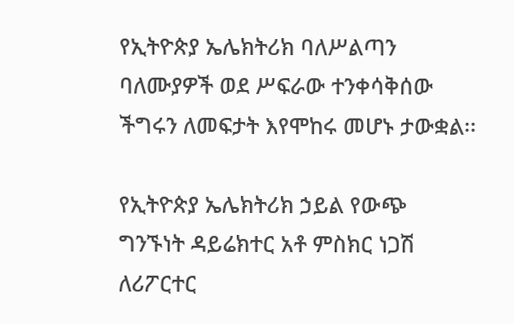የኢትዮጵያ ኤሌክትሪክ ባለሥልጣን ባለሙያዎች ወደ ሥፍራው ተንቀሳቅሰው ችግሩን ለመፍታት እየሞከሩ መሆኑ ታውቋል፡፡

የኢትዮጵያ ኤሌክትሪክ ኃይል የውጭ ግንኙነት ዳይሬክተር አቶ ምስክር ነጋሽ ለሪፖርተር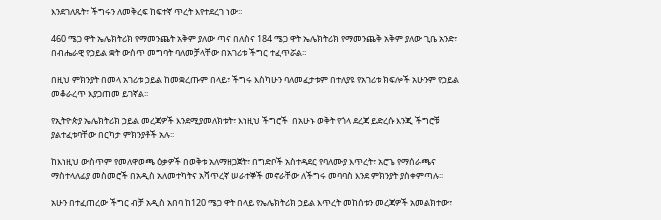እንደገለጹት፣ ችግሩን ለመቅረፍ ከፍተኛ ጥረት እየተደረገ ነው፡፡

460 ሜጋ ዋት ኤሌክትሪክ የማመንጨት አቅም ያለው ጣና በለስና 184 ሜጋ ዋት ኤሌክትሪክ የማመንጨቅ አቅም ያለው ጊቤ አንድ፣ በብሔራዊ የኃይል ቋት ውስጥ መግባት ባለመቻላቸው በአገሪቱ ችግር ተፈጥሯል፡፡

በዚህ ምክንያት በመላ አገሪቱ ኃይል ከመቋረጡም በላይ፣ ችግሩ እስካሁን ባለመፈታቱም በተለያዩ የአገሪቱ ክፍሎች አሁንም የኃይል መቆራረጥ እያጋጠመ ይገኛል፡፡

የኢትዮጵያ ኤሌክትሪክ ኃይል መረጃዎች እንደሚያመለክቱት፣ እነዚህ ችግሮች  በአሁኑ ወቅት የጎላ ደረጃ ይድረሱ እንጂ ችግሮቹ ያልተፈቱባቸው በርካታ ምክንያቶች አሉ፡፡

ከእነዚህ ውስጥም የመለዋወጫ ዕቃዎች በወቅቱ አለማዘጋጀት፣ በግድቦች አስተዳደር የባለሙያ እጥረት፣ አሮጌ የማሰራጫና ማስተላለፊያ መስመሮች በአዲስ አለመተካትና አሻጥረኛ ሠራተኞች መኖራቸው ለችግሩ መባባስ እንደ ምክንያት ያስቀምጣሉ፡፡

አሁን በተፈጠረው ችግር ብቻ አዲስ አበባ ከ120 ሜጋ ዋት በላይ የኤሌክትሪክ ኃይል እጥረት መከሰቱን መረጃዎች አመልክተው፣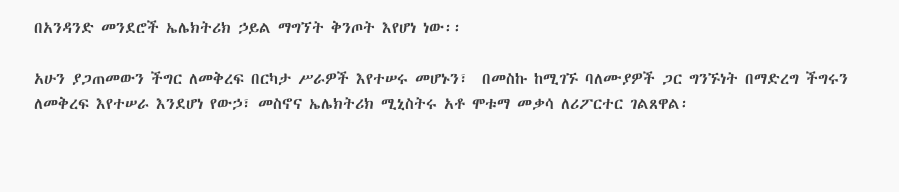በአንዳንድ መንደሮች ኤሌክትሪክ ኃይል ማግኘት ቅንጦት እየሆነ ነው፡፡

አሁን ያጋጠመውን ችግር ለመቅረፍ በርካታ ሥራዎች እየተሠሩ መሆኑን፣  በመስኩ ከሚገኙ ባለሙያዎች ጋር ግንኙነት በማድረግ ችግሩን ለመቅረፍ እየተሠራ እንደሆነ የውኃ፣ መስኖና ኤሌክትሪክ ሚኒስትሩ አቶ ሞቱማ መቃሳ ለሪፖርተር ገልጸዋል፡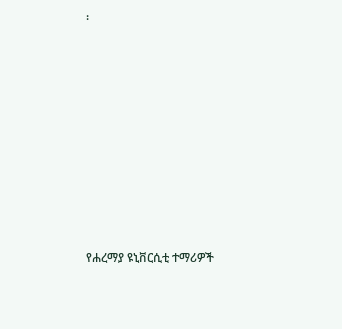፡









የሐረማያ ዩኒቨርሲቲ ተማሪዎች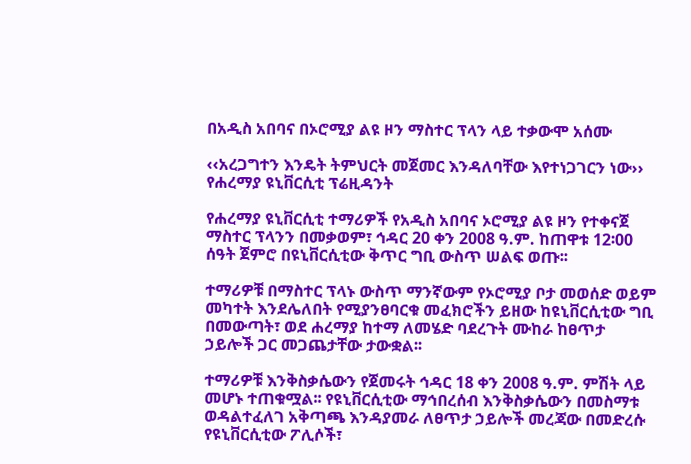በአዲስ አበባና በኦሮሚያ ልዩ ዞን ማስተር ፕላን ላይ ተቃውሞ አሰሙ

‹‹አረጋግተን እንዴት ትምህርት መጀመር እንዳለባቸው እየተነጋገርን ነው›› የሐረማያ ዩኒቨርሲቲ ፕሬዚዳንት

የሐረማያ ዩኒቨርሲቲ ተማሪዎች የአዲስ አበባና ኦሮሚያ ልዩ ዞን የተቀናጀ ማስተር ፕላንን በመቃወም፣ ኅዳር 20 ቀን 2008 ዓ.ም. ከጠዋቱ 12፡00 ሰዓት ጀምሮ በዩኒቨርሲቲው ቅጥር ግቢ ውስጥ ሠልፍ ወጡ፡፡

ተማሪዎቹ በማስተር ፕላኑ ውስጥ ማንኛውም የኦሮሚያ ቦታ መወሰድ ወይም መካተት እንደሌለበት የሚያንፀባርቁ መፈክሮችን ይዘው ከዩኒቨርሲቲው ግቢ በመውጣት፣ ወደ ሐረማያ ከተማ ለመሄድ ባደረጉት ሙከራ ከፀጥታ ኃይሎች ጋር መጋጨታቸው ታውቋል፡፡

ተማሪዎቹ እንቅስቃሴውን የጀመሩት ኅዳር 18 ቀን 2008 ዓ.ም. ምሽት ላይ መሆኑ ተጠቁሟል፡፡ የዩኒቨርሲቲው ማኅበረሰብ እንቅስቃሴውን በመስማቱ ወዳልተፈለገ አቅጣጫ እንዳያመራ ለፀጥታ ኃይሎች መረጃው በመድረሱ የዩኒቨርሲቲው ፖሊሶች፣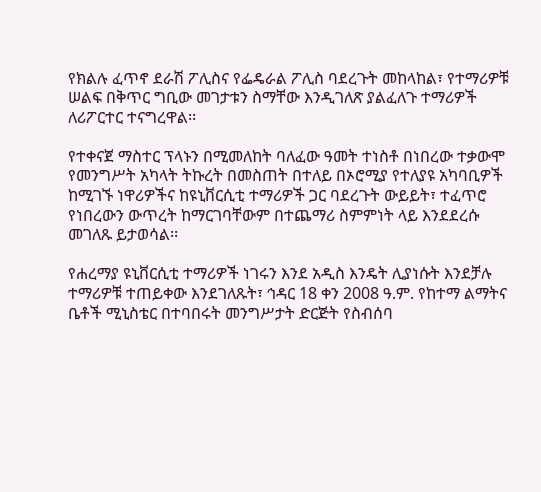የክልሉ ፈጥኖ ደራሽ ፖሊስና የፌዴራል ፖሊስ ባደረጉት መከላከል፣ የተማሪዎቹ ሠልፍ በቅጥር ግቢው መገታቱን ስማቸው እንዲገለጽ ያልፈለጉ ተማሪዎች ለሪፖርተር ተናግረዋል፡፡

የተቀናጀ ማስተር ፕላኑን በሚመለከት ባለፈው ዓመት ተነስቶ በነበረው ተቃውሞ የመንግሥት አካላት ትኩረት በመስጠት በተለይ በኦሮሚያ የተለያዩ አካባቢዎች ከሚገኙ ነዋሪዎችና ከዩኒቨርሲቲ ተማሪዎች ጋር ባደረጉት ውይይት፣ ተፈጥሮ የነበረውን ውጥረት ከማርገባቸውም በተጨማሪ ስምምነት ላይ እንደደረሱ መገለጹ ይታወሳል፡፡

የሐረማያ ዩኒቨርሲቲ ተማሪዎች ነገሩን እንደ አዲስ እንዴት ሊያነሱት እንደቻሉ ተማሪዎቹ ተጠይቀው እንደገለጹት፣ ኅዳር 18 ቀን 2008 ዓ.ም. የከተማ ልማትና ቤቶች ሚኒስቴር በተባበሩት መንግሥታት ድርጅት የስብሰባ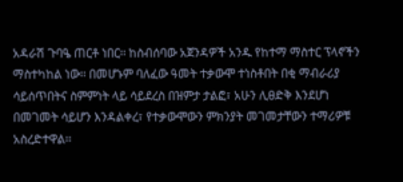አዳራሽ ጉባዔ ጠርቶ ነበር፡፡ ከስብሰባው አጀንዳዎች አንዱ የከተማ ማስተር ፕላኖችን ማስተካከል ነው፡፡ በመሆኑም ባለፈው ዓመት ተቃውሞ ተነስቶበት በቂ ማብራሪያ ሳይሰጥበትና ስምምነት ላይ ሳይደረስ በዝምታ ታልፎ፣ አሁን ሊፀድቅ እንደሆነ በመገመት ሳይሆን እንዳልቀረ፣ የተቃውሞውን ምክንያት መገመታቸውን ተማሪዎቹ አስረድተዋል፡፡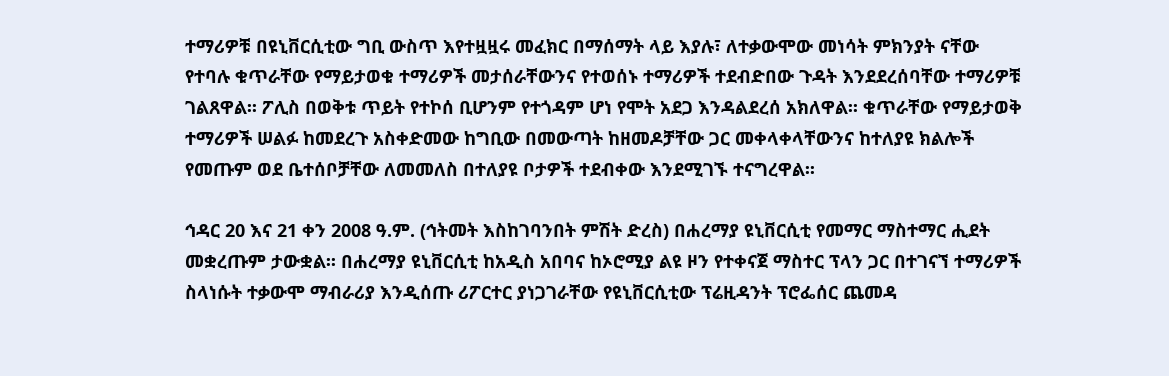ተማሪዎቹ በዩኒቨርሲቲው ግቢ ውስጥ እየተዟዟሩ መፈክር በማሰማት ላይ እያሉ፣ ለተቃውሞው መነሳት ምክንያት ናቸው የተባሉ ቁጥራቸው የማይታወቁ ተማሪዎች መታሰራቸውንና የተወሰኑ ተማሪዎች ተደብድበው ጉዳት እንደደረሰባቸው ተማሪዎቹ ገልጸዋል፡፡ ፖሊስ በወቅቱ ጥይት የተኮሰ ቢሆንም የተጎዳም ሆነ የሞት አደጋ እንዳልደረሰ አክለዋል፡፡ ቁጥራቸው የማይታወቅ ተማሪዎች ሠልፉ ከመደረጉ አስቀድመው ከግቢው በመውጣት ከዘመዶቻቸው ጋር መቀላቀላቸውንና ከተለያዩ ክልሎች የመጡም ወደ ቤተሰቦቻቸው ለመመለስ በተለያዩ ቦታዎች ተደብቀው እንደሚገኙ ተናግረዋል፡፡

ኅዳር 20 እና 21 ቀን 2008 ዓ.ም. (ኅትመት እስከገባንበት ምሽት ድረስ) በሐረማያ ዩኒቨርሲቲ የመማር ማስተማር ሒደት መቋረጡም ታውቋል፡፡ በሐረማያ ዩኒቨርሲቲ ከአዲስ አበባና ከኦሮሚያ ልዩ ዞን የተቀናጀ ማስተር ፕላን ጋር በተገናኘ ተማሪዎች ስላነሱት ተቃውሞ ማብራሪያ እንዲሰጡ ሪፖርተር ያነጋገራቸው የዩኒቨርሲቲው ፕሬዚዳንት ፕሮፌሰር ጨመዳ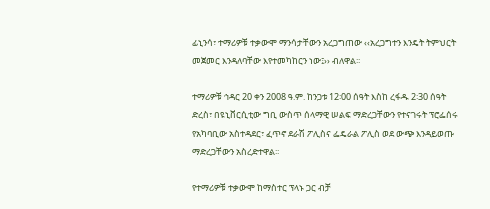ፊኒንሳ፣ ተማሪዎቹ ተቃውሞ ማንሳታቸውን አረጋግጠው ‹‹አረጋግተን እንዴት ትምህርት መጀመር እንዳለባቸው እየተመካከርን ነው፤›› ብለዋል፡፡

ተማሪዎቹ ኅዳር 20 ቀን 2008 ዓ.ም. ከንጋቱ 12፡00 ሰዓት እስከ ረፋዱ 2፡30 ሰዓት ድረስ፣ በዩኒቨርሲቲው ግቢ ውስጥ ሰላማዊ ሠልፍ ማድረጋቸውን የተናገሩት ፕሮፌሰሩ የአካባቢው አስተዳደር፣ ፈጥኖ ደራሽ ፖሊስና ፌዴራል ፖሊስ ወደ ውጭ እንዳይወጡ ማድረጋቸውን አስረድተዋል፡፡

የተማሪዎቹ ተቃውሞ ከማስተር ፕላኑ ጋር ብቻ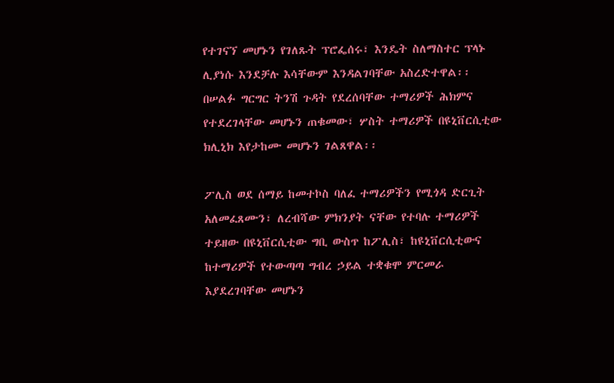የተገናኘ መሆኑን የገለጹት ፕሮፌሰሩ፣ እንዴት ስለማስተር ፕላኑ ሊያነሱ እንደቻሉ እሳቸውም እንዳልገባቸው አስረድተዋል፡፡ በሠልፉ ግርግር ትንሽ ጉዳት የደረሰባቸው ተማሪዎች ሕክምና የተደረገላቸው መሆኑን ጠቁመው፣ ሦስት ተማሪዎች በዩኒቨርሲቲው ክሊኒክ እየታከሙ መሆኑን ገልጸዋል፡፡

ፖሊስ ወደ ሰማይ ከመተኮስ ባለፈ ተማሪዎችን የሚጎዳ ድርጊት አለመፈጸሙን፣ ለረብሻው ምክንያት ናቸው የተባሉ ተማሪዎች ተይዘው በዩኒቨርሲቲው ግቢ ውስጥ ከፖሊስ፣ ከዩኒቨርሲቲውና ከተማሪዎች የተውጣጣ ግብረ ኃይል ተቋቁሞ ምርመራ እያደረገባቸው መሆኑን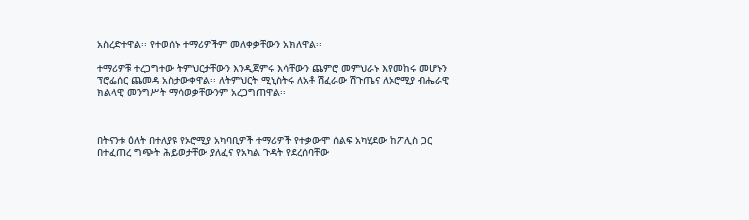አስረድተዋል፡፡ የተወሰኑ ተማሪዎችም መለቀቃቸውን አክለዋል፡፡

ተማሪዎቹ ተረጋግተው ትምህርታቸውን እንዲጀምሩ እሳቸውን ጨምሮ መምህራኑ እየመከሩ መሆኑን ፕሮፌሰር ጨመዳ አስታውቀዋል፡፡ ለትምህርት ሚኒስትሩ ለአቶ ሽፈራው ሽጉጤና ለኦሮሚያ ብሔራዊ ክልላዊ መንግሥት ማሳወቃቸውንም አረጋግጠዋል፡፡



በትናንቱ ዕለት በተለያዩ የኦሮሚያ አካባቢዎች ተማሪዎች የተቃውሞ ሰልፍ አካሂደው ከፖሊስ ጋር በተፈጠረ ግጭት ሕይወታቸው ያለፈና የአካል ጉዳት የደረሰባቸው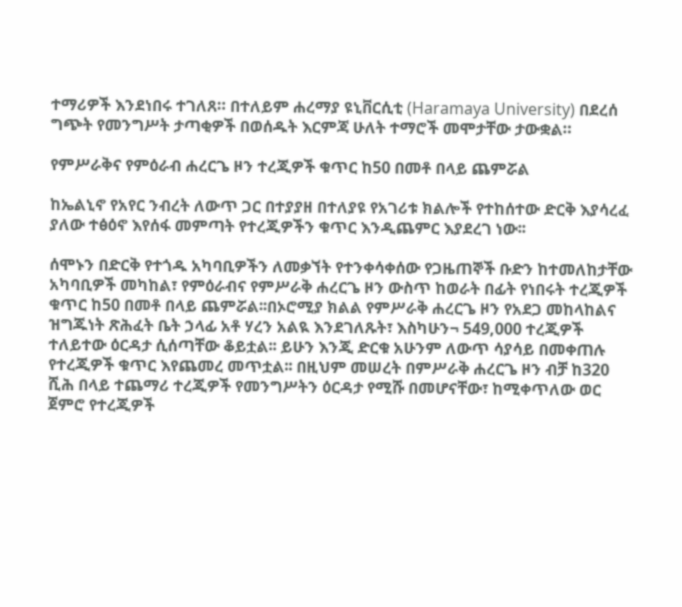ተማሪዎች እንደነበሩ ተገለጸ። በተለይም ሐረማያ ዩኒቨርሲቲ (Haramaya University) በደረሰ ግጭት የመንግሥት ታጣቂዎች በወሰዱት እርምጃ ሁለት ተማሮች መሞታቸው ታውቋል።

የምሥራቅና የምዕራብ ሐረርጌ ዞን ተረጂዎች ቁጥር ከ50 በመቶ በላይ ጨምሯል

ከኤልኒኖ የአየር ንብረት ለውጥ ጋር በተያያዘ በተለያዩ የአገሪቱ ክልሎች የተከሰተው ድርቅ እያሳረፈ ያለው ተፅዕኖ እየሰፋ መምጣት የተረጂዎችን ቁጥር እንዲጨምር እያደረገ ነው፡፡

ሰሞኑን በድርቅ የተጎዱ አካባቢዎችን ለመቃኘት የተንቀሳቀሰው የጋዜጠኞች ቡድን ከተመለከታቸው አካባቢዎች መካከል፣ የምዕራብና የምሥራቅ ሐረርጌ ዞን ውስጥ ከወራት በፊት የነበሩት ተረጂዎች ቁጥር ከ50 በመቶ በላይ ጨምሯል፡፡በኦሮሚያ ክልል የምሥራቅ ሐረርጌ ዞን የአደጋ መከላከልና ዝግጁነት ጽሕፈት ቤት ኃላፊ አቶ ሃረን አልዪ እንደገለጹት፣ እስካሁን¬ 549,000 ተረጂዎች ተለይተው ዕርዳታ ሲሰጣቸው ቆይቷል፡፡ ይሁን እንጂ ድርቁ አሁንም ለውጥ ሳያሳይ በመቀጠሉ የተረጂዎች ቁጥር እየጨመረ መጥቷል፡፡ በዚህም መሠረት በምሥራቅ ሐረርጌ ዞን ብቻ ከ320 ሺሕ በላይ ተጨማሪ ተረጂዎች የመንግሥትን ዕርዳታ የሚሹ በመሆናቸው፣ ከሚቀጥለው ወር ጀምሮ የተረጂዎች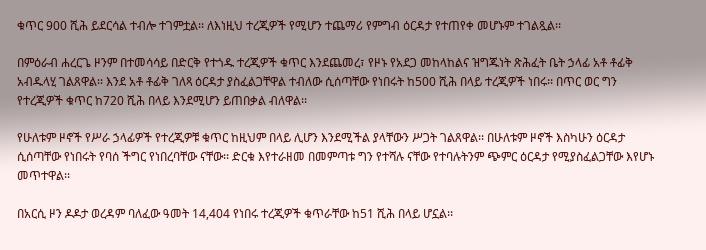ቁጥር 900 ሺሕ ይደርሳል ተብሎ ተገምቷል፡፡ ለእነዚህ ተረጂዎች የሚሆን ተጨማሪ የምግብ ዕርዳታ የተጠየቀ መሆኑም ተገልጿል፡፡

በምዕራብ ሐረርጌ ዞንም በተመሳሳይ በድርቅ የተጎዱ ተረጂዎች ቁጥር እንደጨመረ፣ የዞኑ የአደጋ መከላከልና ዝግጁነት ጽሕፈት ቤት ኃላፊ አቶ ቶፊቅ አብዱላሂ ገልጸዋል፡፡ እንደ አቶ ቶፊቅ ገለጻ ዕርዳታ ያስፈልጋቸዋል ተብለው ሲሰጣቸው የነበሩት ከ500 ሺሕ በላይ ተረጂዎች ነበሩ፡፡ በጥር ወር ግን የተረጂዎች ቁጥር ከ720 ሺሕ በላይ እንደሚሆን ይጠበቃል ብለዋል፡፡

የሁለቱም ዞኖች የሥራ ኃላፊዎች የተረጂዎቹ ቁጥር ከዚህም በላይ ሊሆን እንደሚችል ያላቸውን ሥጋት ገልጸዋል፡፡ በሁለቱም ዞኖች እስካሁን ዕርዳታ ሲሰጣቸው የነበሩት የባሰ ችግር የነበረባቸው ናቸው፡፡ ድርቁ እየተራዘመ በመምጣቱ ግን የተሻሉ ናቸው የተባሉትንም ጭምር ዕርዳታ የሚያስፈልጋቸው እየሆኑ መጥተዋል፡፡

በአርሲ ዞን ዶዶታ ወረዳም ባለፈው ዓመት 14,404 የነበሩ ተረጂዎች ቁጥራቸው ከ51 ሺሕ በላይ ሆኗል፡፡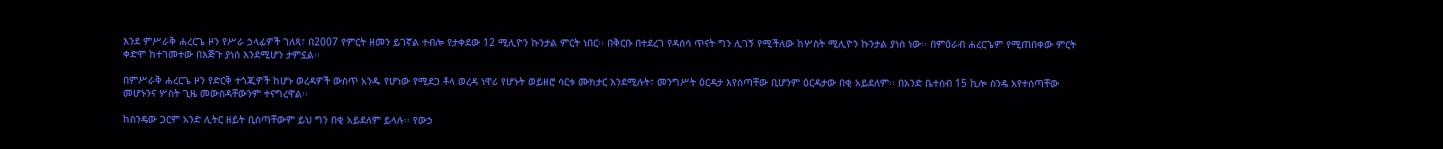እንደ ምሥራቅ ሐረርጌ ዞን የሥራ ኃላፊዎች ገለጻ፣ በ2007 የምርት ዘመን ይገኛል ተብሎ የታቀደው 12 ሚሊዮን ኩንታል ምርት ነበር፡፡ በቅርቡ በተደረገ የዳሰሳ ጥናት ግን ሊገኝ የሚችለው ከሦስት ሚሊዮን ኩንታል ያነሰ ነው፡፡ በምዕራብ ሐረርጌም የሚጠበቀው ምርት ቀድሞ ከተገመተው በእጅጉ ያነሰ እንደሚሆን ታምኗል፡፡

በምሥራቅ ሐረርጌ ዞን የድርቅ ተጎጂዎች ከሆኑ ወረዳዎች ውስጥ አንዱ የሆነው የሚደጋ ቶላ ወረዳ ነዋሪ የሆኑት ወይዘሮ ሳርቱ ሙክታር እንደሚሉት፣ መንግሥት ዕርዳታ እየሰጣቸው ቢሆንም ዕርዳታው በቂ አይደለም፡፡ በአንድ ቤተሰብ 15 ኪሎ ስንዴ እየተሰጣቸው መሆኑንና ሦስት ጊዜ መውሰዳቸውንም ተናግረዋል፡፡

ከስንዴው ጋርም አንድ ሊትር ዘይት ቢሰጣቸውም ይህ ግን በቂ አይደለም ይላሉ፡፡ የውኃ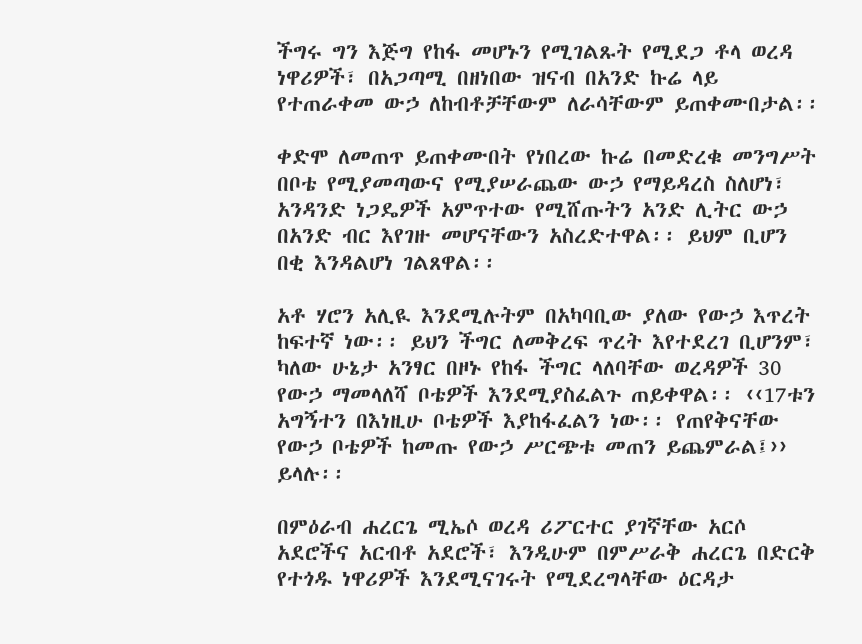ችግሩ ግን እጅግ የከፋ መሆኑን የሚገልጹት የሚደጋ ቶላ ወረዳ ነዋሪዎች፣ በአጋጣሚ በዘነበው ዝናብ በአንድ ኩሬ ላይ የተጠራቀመ ውኃ ለከብቶቻቸውም ለራሳቸውም ይጠቀሙበታል፡፡

ቀድሞ ለመጠጥ ይጠቀሙበት የነበረው ኩሬ በመድረቁ መንግሥት በቦቴ የሚያመጣውና የሚያሠራጨው ውኃ የማይዳረስ ስለሆነ፣ አንዳንድ ነጋዴዎች አምጥተው የሚሸጡትን አንድ ሊትር ውኃ በአንድ ብር እየገዙ መሆናቸውን አስረድተዋል፡፡ ይህም ቢሆን በቂ እንዳልሆነ ገልጸዋል፡፡

አቶ ሃሮን አሊዪ እንደሚሉትም በአካባቢው ያለው የውኃ እጥረት ከፍተኛ ነው፡፡ ይህን ችግር ለመቅረፍ ጥረት እየተደረገ ቢሆንም፣ ካለው ሁኔታ አንፃር በዞኑ የከፋ ችግር ላለባቸው ወረዳዎች 30 የውኃ ማመላለሻ ቦቴዎች እንደሚያስፈልጉ ጠይቀዋል፡፡ ‹‹17ቱን አግኝተን በእነዚሁ ቦቴዎች እያከፋፈልን ነው፡፡ የጠየቅናቸው የውኃ ቦቴዎች ከመጡ የውኃ ሥርጭቱ መጠን ይጨምራል፤›› ይላሉ፡፡

በምዕራብ ሐረርጌ ሚኤሶ ወረዳ ሪፖርተር ያገኛቸው አርሶ አደሮችና አርብቶ አደሮች፣ እንዲሁም በምሥራቅ ሐረርጌ በድርቅ የተጎዱ ነዋሪዎች እንደሚናገሩት የሚደረግላቸው ዕርዳታ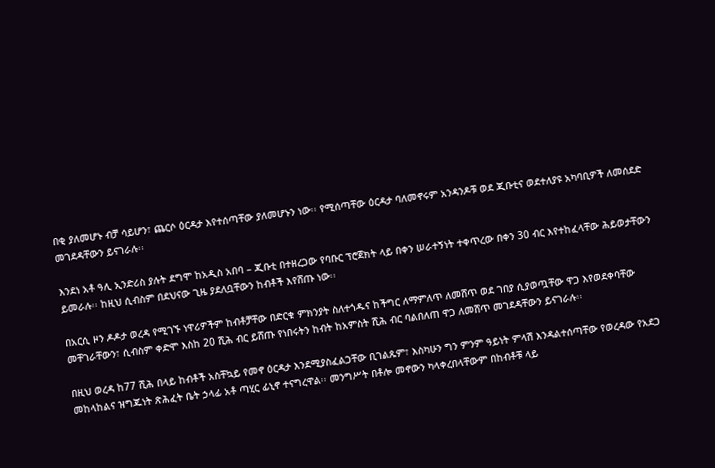በቂ ያለመሆኑ ብቻ ሳይሆን፣ ጨርሶ ዕርዳታ እየተሰጣቸው ያለመሆኑን ነው፡፡ የሚሰጣቸው ዕርዳታ ባለመኖሩም አንዳንዶቹ ወደ ጂቡቲና ወደተለያዩ አካባቢዎች ለመሰደድ መገደዳቸውን ይናገራሉ፡፡

እንደነ አቶ ዓሊ ኢንድሪስ ያሉት ደግሞ ከአዲስ አበባ – ጂቡቲ በተዘረጋው የባቡር ፕሮጀክት ላይ በቀን ሠራተኝነት ተቀጥረው በቀን 30 ብር እየተከፈላቸው ሕይወታቸውን ይመራሉ፡፡ ከዚህ ሲብስም በደህናው ጊዜ ያደለቧቸውን ከብቶች እየሸጡ ነው፡፡

በአርሲ ዞን ዶዶታ ወረዳ የሚገኙ ነዋሪዎችም ከብቶቻቸው በድርቁ ምክንያት ስለተጎዱና ከችግር ለማምለጥ ለመሸጥ ወደ ገበያ ሲያወጧቸው ዋጋ እየወደቀባቸው መቸገራቸውን፣ ሲብስም ቀድሞ እስከ 20 ሺሕ ብር ይሸጡ የነበሩትን ከብት ከአምስት ሺሕ ብር ባልበለጠ ዋጋ ለመሸጥ መገደዳቸውን ይናገራሉ፡፡

በዚህ ወረዳ ከ77 ሺሕ በላይ ከብቶች አስቸኳይ የመኖ ዕርዳታ እንደሚያስፈልጋቸው ቢገልጹም፣ እስካሁን ግን ምንም ዓይነት ምላሽ እንዳልተሰጣቸው የወረዳው የአደጋ መከላከልና ዝግጁነት ጽሕፈት ቤት ኃላፊ አቶ ጣሂር ፊኒኖ ተናግረዋል፡፡ መንግሥት በቶሎ መኖውን ካላቀረበላቸውም በከብቶቹ ላይ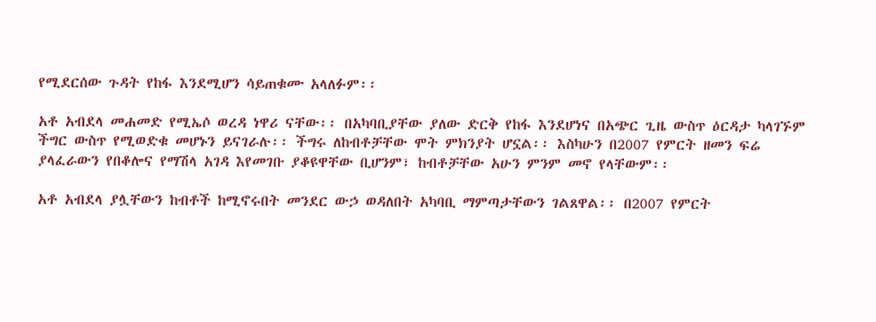የሚደርሰው ጉዳት የከፋ እንደሚሆን ሳይጠቁሙ አላለፉም፡፡

አቶ አብደላ መሐመድ የሚኤሶ ወረዳ ነዋሪ ናቸው፡፡ በአካባቢያቸው ያለው ድርቅ የከፋ እንደሆነና በአጭር ጊዜ ውስጥ ዕርዳታ ካላገኙም ችግር ውስጥ የሚወድቁ መሆኑን ይናገራሉ፡፡ ችግሩ ለከብቶቻቸው ሞት ምክንያት ሆኗል፡፡ እስካሁን በ2007 የምርት ዘመን ፍሬ ያላፈራውን የበቆሎና የማሽላ አገዳ እየመገቡ ያቆዩዋቸው ቢሆንም፣ ከብቶቻቸው አሁን ምንም መኖ የላቸውም፡፡

አቶ አብደላ ያሏቸውን ከብቶች ከሚኖሩበት መንደር ውኃ ወዳለበት አካባቢ ማምጣታቸውን ገልጸዋል፡፡ በ2007 የምርት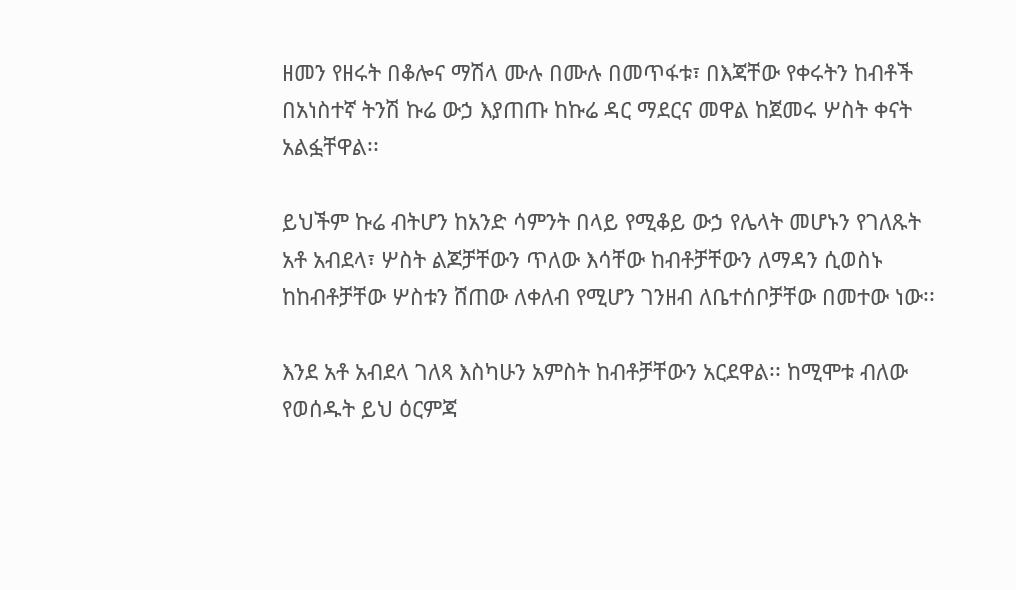ዘመን የዘሩት በቆሎና ማሽላ ሙሉ በሙሉ በመጥፋቱ፣ በእጃቸው የቀሩትን ከብቶች በአነስተኛ ትንሽ ኩሬ ውኃ እያጠጡ ከኩሬ ዳር ማደርና መዋል ከጀመሩ ሦስት ቀናት አልፏቸዋል፡፡

ይህችም ኩሬ ብትሆን ከአንድ ሳምንት በላይ የሚቆይ ውኃ የሌላት መሆኑን የገለጹት አቶ አብደላ፣ ሦስት ልጆቻቸውን ጥለው እሳቸው ከብቶቻቸውን ለማዳን ሲወስኑ ከከብቶቻቸው ሦስቱን ሸጠው ለቀለብ የሚሆን ገንዘብ ለቤተሰቦቻቸው በመተው ነው፡፡

እንደ አቶ አብደላ ገለጻ እስካሁን አምስት ከብቶቻቸውን አርደዋል፡፡ ከሚሞቱ ብለው የወሰዱት ይህ ዕርምጃ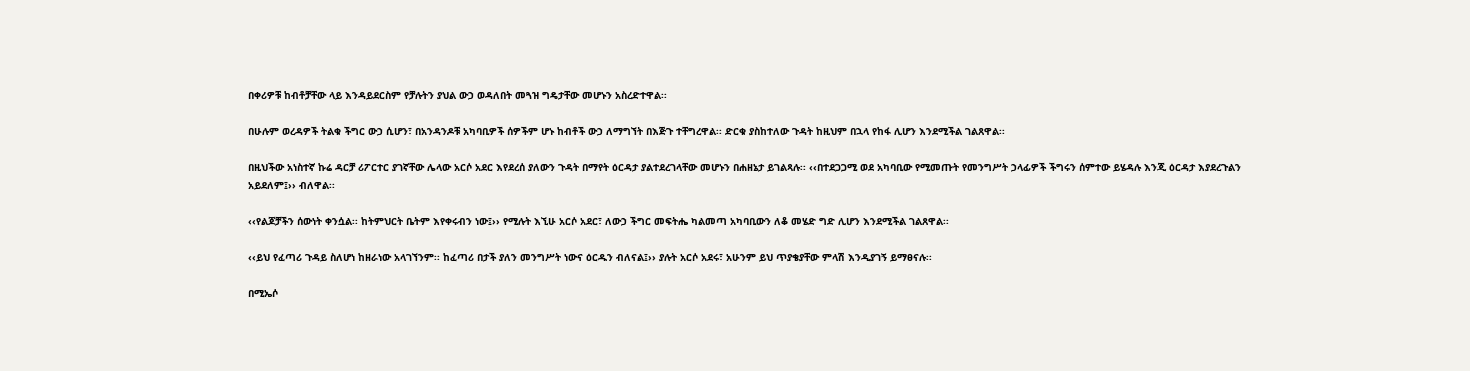በቀሪዎቹ ከብቶቻቸው ላይ እንዳይደርስም የቻሉትን ያህል ውኃ ወዳለበት መጓዝ ግዴታቸው መሆኑን አስረድተዋል፡፡

በሁሉም ወረዳዎች ትልቁ ችግር ውኃ ሲሆን፣ በአንዳንዶቹ አካባቢዎች ሰዎችም ሆኑ ከብቶች ውኃ ለማግኘት በእጅጉ ተቸግረዋል፡፡ ድርቁ ያስከተለው ጉዳት ከዚህም በኋላ የከፋ ሊሆን እንደሚችል ገልጸዋል፡፡

በዚህችው አነስተኛ ኩሬ ዳርቻ ሪፖርተር ያገኛቸው ሌላው አርሶ አደር እየደረሰ ያለውን ጉዳት በማየት ዕርዳታ ያልተደረገላቸው መሆኑን በሐዘኔታ ይገልጻሉ፡፡ ‹‹በተደጋጋሚ ወደ አካባቢው የሚመጡት የመንግሥት ኃላፊዎች ችግሩን ሰምተው ይሄዳሉ እንጂ ዕርዳታ እያደረጉልን አይደለም፤›› ብለዋል፡፡

‹‹የልጆቻችን ሰውነት ቀንሷል፡፡ ከትምህርት ቤትም እየቀሩብን ነው፤›› የሚሉት እኚሁ አርሶ አደር፣ ለውኃ ችግር መፍትሔ ካልመጣ አካባቢውን ለቆ መሄድ ግድ ሊሆን እንደሚችል ገልጸዋል፡፡

‹‹ይህ የፈጣሪ ጉዳይ ስለሆነ ከዘራነው አላገኘንም፡፡ ከፈጣሪ በታች ያለን መንግሥት ነውና ዕርዱን ብለናል፤›› ያሉት አርሶ አደሩ፣ አሁንም ይህ ጥያቄያቸው ምላሽ እንዲያገኝ ይማፀናሉ፡፡

በሚኤሶ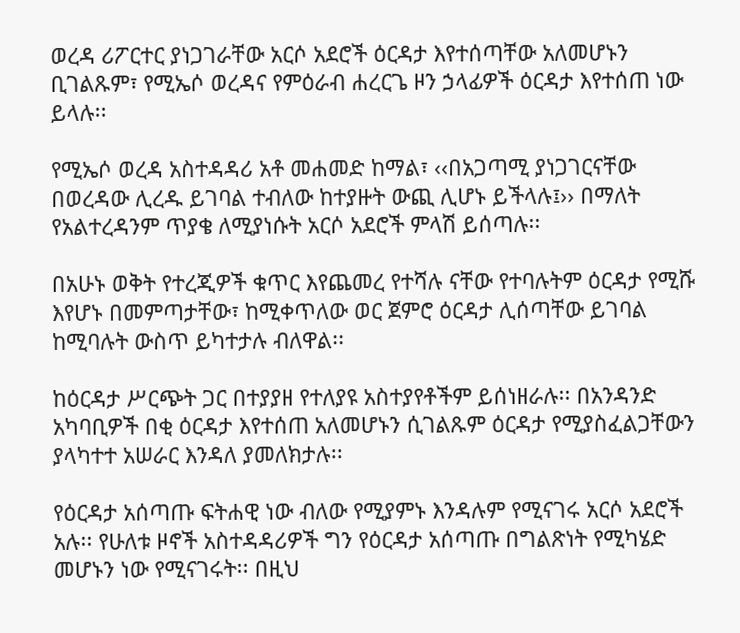ወረዳ ሪፖርተር ያነጋገራቸው አርሶ አደሮች ዕርዳታ እየተሰጣቸው አለመሆኑን ቢገልጹም፣ የሚኤሶ ወረዳና የምዕራብ ሐረርጌ ዞን ኃላፊዎች ዕርዳታ እየተሰጠ ነው ይላሉ፡፡

የሚኤሶ ወረዳ አስተዳዳሪ አቶ መሐመድ ከማል፣ ‹‹በአጋጣሚ ያነጋገርናቸው በወረዳው ሊረዱ ይገባል ተብለው ከተያዙት ውጪ ሊሆኑ ይችላሉ፤›› በማለት የአልተረዳንም ጥያቄ ለሚያነሱት አርሶ አደሮች ምላሽ ይሰጣሉ፡፡

በአሁኑ ወቅት የተረጂዎች ቁጥር እየጨመረ የተሻሉ ናቸው የተባሉትም ዕርዳታ የሚሹ እየሆኑ በመምጣታቸው፣ ከሚቀጥለው ወር ጀምሮ ዕርዳታ ሊሰጣቸው ይገባል ከሚባሉት ውስጥ ይካተታሉ ብለዋል፡፡

ከዕርዳታ ሥርጭት ጋር በተያያዘ የተለያዩ አስተያየቶችም ይሰነዘራሉ፡፡ በአንዳንድ አካባቢዎች በቂ ዕርዳታ እየተሰጠ አለመሆኑን ሲገልጹም ዕርዳታ የሚያስፈልጋቸውን ያላካተተ አሠራር እንዳለ ያመለክታሉ፡፡

የዕርዳታ አሰጣጡ ፍትሐዊ ነው ብለው የሚያምኑ እንዳሉም የሚናገሩ አርሶ አደሮች አሉ፡፡ የሁለቱ ዞኖች አስተዳዳሪዎች ግን የዕርዳታ አሰጣጡ በግልጽነት የሚካሄድ መሆኑን ነው የሚናገሩት፡፡ በዚህ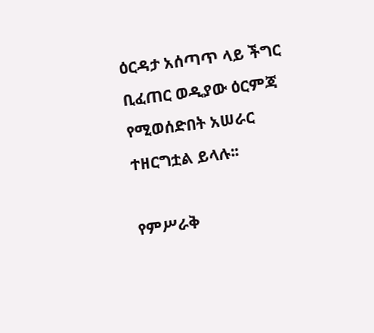ዕርዳታ አሰጣጥ ላይ ችግር ቢፈጠር ወዲያው ዕርምጃ የሚወሰድበት አሠራር ተዘርግቷል ይላሉ፡፡

የምሥራቅ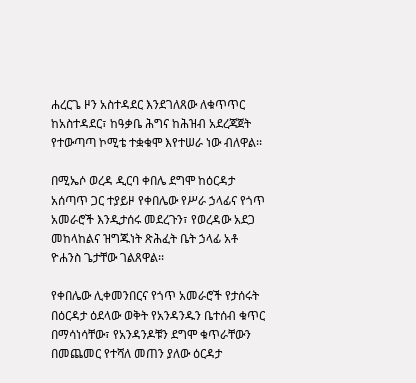ሐረርጌ ዞን አስተዳደር እንደገለጸው ለቁጥጥር ከአስተዳደር፣ ከዓቃቤ ሕግና ከሕዝብ አደረጃጀት የተውጣጣ ኮሚቴ ተቋቁሞ እየተሠራ ነው ብለዋል፡፡

በሚኤሶ ወረዳ ዲርባ ቀበሌ ደግሞ ከዕርዳታ አሰጣጥ ጋር ተያይዞ የቀበሌው የሥራ ኃላፊና የጎጥ አመራሮች እንዲታሰሩ መደረጉን፣ የወረዳው አደጋ መከላከልና ዝግጁነት ጽሕፈት ቤት ኃላፊ አቶ ዮሐንስ ጌታቸው ገልጸዋል፡፡

የቀበሌው ሊቀመንበርና የጎጥ አመራሮች የታሰሩት በዕርዳታ ዕደላው ወቅት የአንዳንዱን ቤተሰብ ቁጥር በማሳነሳቸው፣ የአንዳንዶቹን ደግሞ ቁጥራቸውን በመጨመር የተሻለ መጠን ያለው ዕርዳታ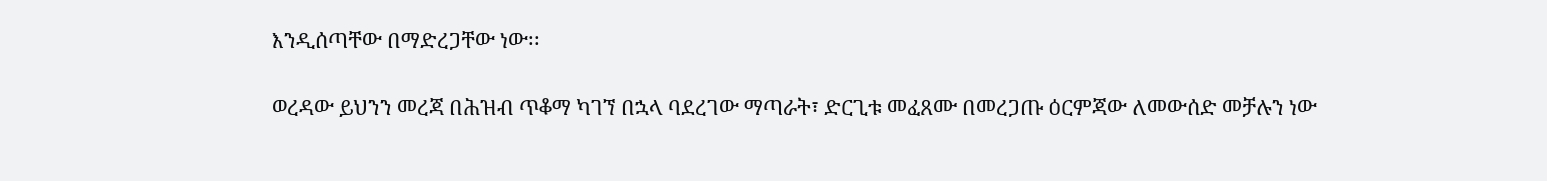እንዲሰጣቸው በማድረጋቸው ነው፡፡

ወረዳው ይህንን መረጃ በሕዝብ ጥቆማ ካገኘ በኋላ ባደረገው ማጣራት፣ ድርጊቱ መፈጸሙ በመረጋጡ ዕርምጃው ለመውሰድ መቻሉን ነው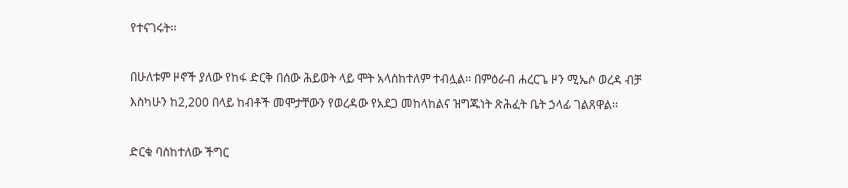የተናገሩት፡፡

በሁለቱም ዞኖች ያለው የከፋ ድርቅ በሰው ሕይወት ላይ ሞት አላስከተለም ተብሏል፡፡ በምዕራብ ሐረርጌ ዞን ሚኤሶ ወረዳ ብቻ እስካሁን ከ2,200 በላይ ከብቶች መሞታቸውን የወረዳው የአደጋ መከላከልና ዝግጁነት ጽሕፈት ቤት ኃላፊ ገልጸዋል፡፡

ድርቁ ባስከተለው ችግር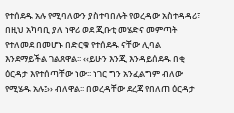የተሰደዱ አሉ የሚባለውን ያስተባበሉት የወረዳው አስተዳዳሪ፣ በዚህ አካባቢ ያለ ነዋሪ ወደ ጂቡቲ መሄድና መምጣት የተለመደ በመሆኑ በድርቁ የተሰደዱ ናቸው ሊባል እንደማይችል ገልጸዋል፡፡ ‹‹ይሁን እንጂ እንዳይሰደዱ በቂ ዕርዳታ እየተሰጣቸው ነው፡፡ ነገር ግን አንፈልግም ብለው የሚሄዱ አሉ፤›› ብለዋል፡፡ በወረዳቸው ደረጃ የበለጠ ዕርዳታ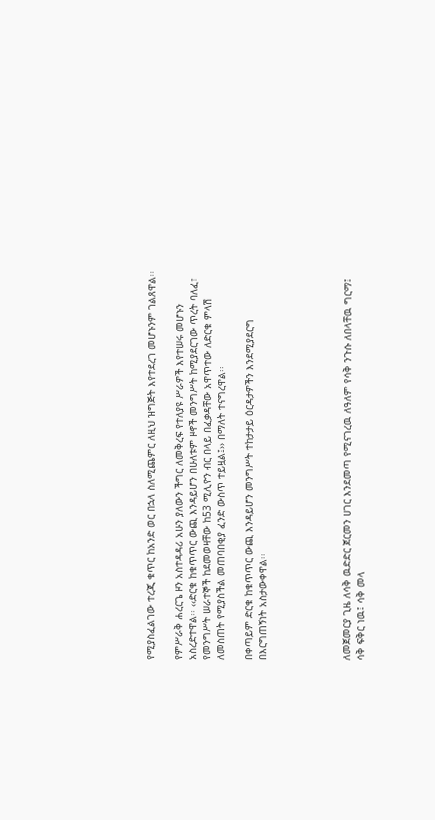የሚያስፈልገው ተረጂ ቁጥር ከአንድ ወር በኋላ ስለሚጨምር ለዚህ ዝግጅት እየተደረገ መሆኑንም ገልጸዋል፡፡

የምሥራቅ ሐረርጌ ዞን አስተዳዳሪ አሁን ያለውን ችግር ለመቅረፍ የተለያዩ ሥራዎች እየተሠሩ መሆኑን አስረድተዋል፡፡ ‹‹ድርቁ ከቁጥጥር ውጪ እንዳይሆን በሁለቱም ዞኖች መንግሥት ከሚያደርገው ጥረት ባለፈ፣ የመንግሥት ሠራተኞች ከደመወዛቸው ከ53 ሚሊዮን ብር በላይ በፈቃዳቸው አዋጥተው ለድርቁ ምላሽ ለመስጠት የሚያስችል መጠባበቂያ ፈንድ ውስጥ ተይዟል፤›› በማለት ተናግረዋል፡፡

በቀጣይም ድርቁ ከቁጥጥር ውጪ እንዳይሆን መንግሥት ተከታታይ ዕርዳታዎችን እንደሚያደርግ በእርግጠኝነት አስታውቀዋል፡፡





ለመጀመርያ ጊዜ ለሳቅ ዉድድር ጀርመን ሀገር እንደመጣ የሚናገረዉ ለዓለም የሳቅ ንጉሱ ለበላቸዉ ግርማ፤ ሳቅ ፍቅር ነዉ፤ ሳቅ መላ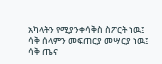አካላትን የሚያንቀሳቅስ ስፖርት ነዉ፤ ሳቅ ሰላምን መፍጠርያ መሣርያ ነዉ፤ ሳቅ ጤና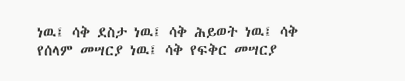ነዉ፤ ሳቅ ደስታ ነዉ፤ ሳቅ ሕይወት ነዉ፤ ሳቅ የሰላም መሣርያ ነዉ፤ ሳቅ የፍቅር መሣርያ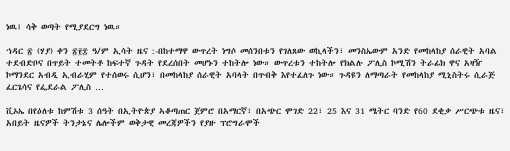ነዉ፤ ሳቅ ወጣት የሚያደርግ ነዉ።

ኀዳር ፳ (ሃያ) ቀን ፳፻፰ ዓ/ም ኢሳት ዜና :-በከተማዋ ውጥረት ነግሶ መሰንበቱን የገለጸው ወኪላችን፣ መንስኤውም አንድ የመከላከያ ሰራዊት አባል ተደብድቦና በጥይት ተመትቶ ከፍተኛ ጉዳት የደረሰበት መሆኑን ተከትሎ ነው። ውጥረቱን ተከትሎ የክልሉ ፖሊስ ኮሚሽን ትራፊክ ዋና አዛዥ ኮማንደር አብዲ ኢብራሂም የተሰወሩ ሲሆን፣ በመከላከያ ሰራዊት አባላት በጥብቅ እየተፈለጉ ነው። ጉዳዩን ለማጣራት የመከላከያ ሚኒስትሩ ሲራጅ ፈርጌሳና የፌደራል ፖሊስ …

ቪኦኤ በየዕለቱ ከምሽቱ 3 ሰዓት በኢትዮጵያ ኣቆጣጠር ጀምሮ በአማርኛ፣ በአጭር ሞገድ 22፣ 25 እና 31 ሜትር ባንድ የ60 ደቂቃ ሥርጭቱ ዜና፣ አበይት ዜናዎች ትንታኔና ሌሎችም ወቅታዊ መረጃዎችን የያዙ ፕሮግራሞች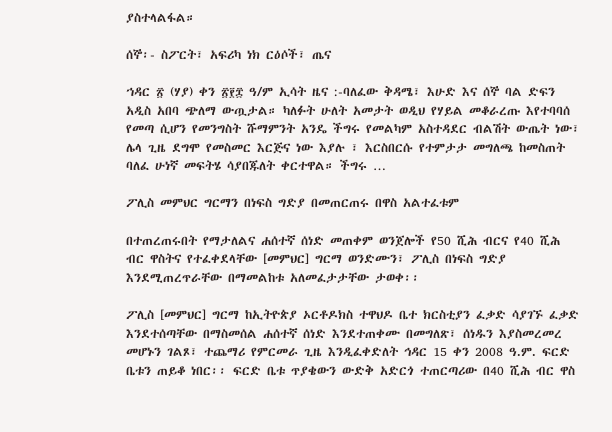ያስተላልፋል።

ሰኞ፡- ስፖርት፣ አፍሪካ ነክ ርዕሶች፣ ጤና

ኀዳር ፳ (ሃያ) ቀን ፳፻፰ ዓ/ም ኢሳት ዜና :-ባለፈው ቅዳሜ፣ እሁድ እና ሰኞ ባል ድፍን አዲስ አበባ ጭለማ ውጧታል። ካለፉት ሁለት አመታት ወዲህ የሃይል መቆራረጡ እየተባባሰ የመጣ ሲሆን የመንግስት ሹማምንት አንዴ ችግሩ የመልካም አስተዳደር ብልሽት ውጤት ነው፣ ሌላ ጊዜ ደግሞ የመስመር እርጅና ነው እያሉ ፣ እርስበርሱ የተምታታ መግለጫ ከመስጠት ባለፈ ሁነኛ መፍትሄ ሳያበጁለት ቀርተዋል። ችግሩ …

ፖሊስ መምህር ግርማን በነፍስ ግድያ በመጠርጠሩ በዋስ አልተፈቱም

በተጠረጠሩበት የማታለልና ሐሰተኛ ሰነድ መጠቀም ወንጀሎች የ50 ሺሕ ብርና የ40 ሺሕ ብር ዋስትና የተፈቀደላቸው [መምህር] ግርማ ወንድሙን፣ ፖሊስ በነፍስ ግድያ እንደሚጠረጥራቸው በማመልከቱ አለመፈታታቸው ታወቀ፡፡

ፖሊስ [መምህር] ግርማ ከኢትዮጵያ ኦርቶዶክስ ተዋህዶ ቤተ ክርስቲያን ፈቃድ ሳያገኙ ፈቃድ እንደተሰጣቸው በማስመሰል ሐሰተኛ ሰነድ እንደተጠቀሙ በመግለጽ፣ ሰነዱን እያስመረመረ መሆኑን ገልጾ፣ ተጨማሪ የምርመራ ጊዜ እንዲፈቀድለት ኅዳር 15 ቀን 2008 ዓ.ም. ፍርድ ቤቱን ጠይቆ ነበር፡፡ ፍርድ ቤቱ ጥያቄውን ውድቅ አድርጎ ተጠርጣሪው በ40 ሺሕ ብር ዋስ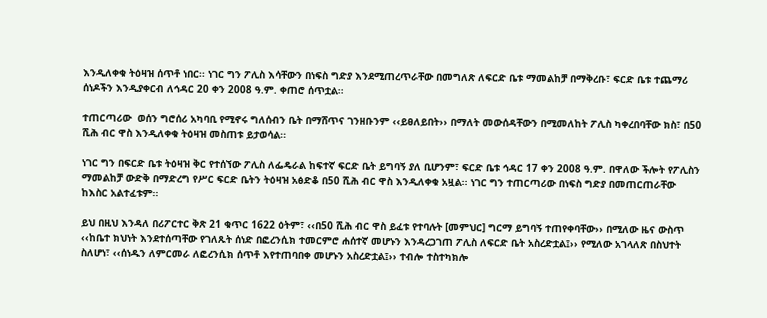እንዲለቀቁ ትዕዛዝ ሰጥቶ ነበር፡፡ ነገር ግን ፖሊስ እሳቸውን በነፍስ ግድያ እንደሚጠረጥራቸው በመግለጽ ለፍርድ ቤቱ ማመልከቻ በማቅረቡ፣ ፍርድ ቤቱ ተጨማሪ ሰነዶችን እንዲያቀርብ ለኅዳር 20 ቀን 2008 ዓ.ም. ቀጠሮ ሰጥቷል፡፡

ተጠርጣሪው  ወሰን ግሮሰሪ አካባቢ የሚኖሩ ግለሰብን ቤት በማሸጥና ገንዘቡንም ‹‹ይፀለይበት›› በማለት መውሰዳቸውን በሚመለከት ፖሊስ ካቀረበባቸው ክስ፣ በ50 ሺሕ ብር ዋስ እንዲለቀቁ ትዕዛዝ መስጠቱ ይታወሳል፡፡

ነገር ግን በፍርድ ቤቱ ትዕዛዝ ቅር የተሰኘው ፖሊስ ለፌዴራል ከፍተኛ ፍርድ ቤት ይግባኝ ያለ ቢሆንም፣ ፍርድ ቤቱ ኅዳር 17 ቀን 2008 ዓ.ም. በዋለው ችሎት የፖሊስን ማመልከቻ ውድቅ በማድረግ የሥር ፍርድ ቤትን ትዕዛዝ አፅድቆ በ50 ሺሕ ብር ዋስ እንዲለቀቁ አዟል፡፡ ነገር ግን ተጠርጣሪው በነፍስ ግድያ በመጠርጠራቸው ከእስር አልተፈቱም፡፡

ይህ በዚህ እንዳለ በሪፖርተር ቅጽ 21 ቁጥር 1622 ዕትም፣ ‹‹በ50 ሺሕ ብር ዋስ ይፈቱ የተባሉት [መምህር] ግርማ ይግባኝ ተጠየቀባቸው›› በሚለው ዜና ውስጥ ‹‹ከቤተ ክህነት እንደተሰጣቸው የገለጹት ሰነድ በፎረንሲክ ተመርምሮ ሐሰተኛ መሆኑን እንዳረጋገጠ ፖሊስ ለፍርድ ቤት አስረድቷል፤›› የሚለው አገላለጽ በስህተት ስለሆነ፣ ‹‹ሰነዱን ለምርመራ ለፎረንሲክ ሰጥቶ እየተጠባበቀ መሆኑን አስረድቷል፤›› ተብሎ ተስተካክሎ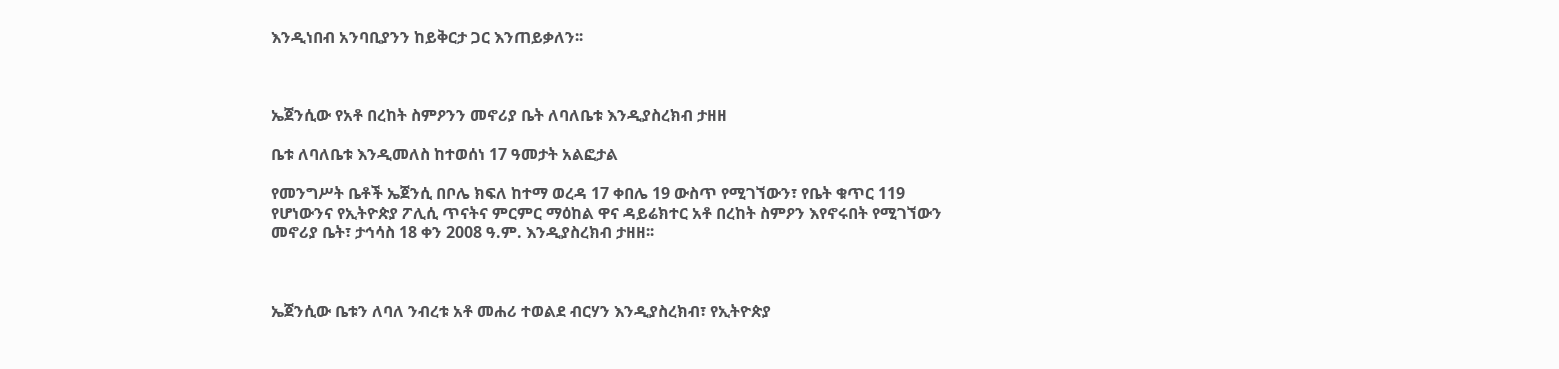እንዲነበብ አንባቢያንን ከይቅርታ ጋር እንጠይቃለን፡፡



ኤጀንሲው የአቶ በረከት ስምዖንን መኖሪያ ቤት ለባለቤቱ እንዲያስረክብ ታዘዘ

ቤቱ ለባለቤቱ እንዲመለስ ከተወሰነ 17 ዓመታት አልፎታል

የመንግሥት ቤቶች ኤጀንሲ በቦሌ ክፍለ ከተማ ወረዳ 17 ቀበሌ 19 ውስጥ የሚገኘውን፣ የቤት ቁጥር 119 የሆነውንና የኢትዮጵያ ፖሊሲ ጥናትና ምርምር ማዕከል ዋና ዳይሬክተር አቶ በረከት ስምዖን እየኖሩበት የሚገኘውን መኖሪያ ቤት፣ ታኅሳስ 18 ቀን 2008 ዓ.ም. እንዲያስረክብ ታዘዘ፡፡



ኤጀንሲው ቤቱን ለባለ ንብረቱ አቶ መሐሪ ተወልደ ብርሃን እንዲያስረክብ፣ የኢትዮጵያ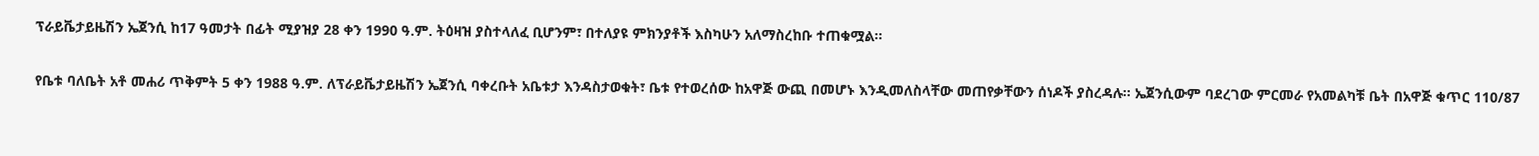ፕራይቬታይዜሽን ኤጀንሲ ከ17 ዓመታት በፊት ሚያዝያ 28 ቀን 1990 ዓ.ም. ትዕዛዝ ያስተላለፈ ቢሆንም፣ በተለያዩ ምክንያቶች እስካሁን አለማስረከቡ ተጠቁሟል፡፡

የቤቱ ባለቤት አቶ መሐሪ ጥቅምት 5 ቀን 1988 ዓ.ም. ለፕራይቬታይዜሽን ኤጀንሲ ባቀረቡት አቤቱታ እንዳስታወቁት፣ ቤቱ የተወረሰው ከአዋጅ ውጪ በመሆኑ እንዲመለስላቸው መጠየቃቸውን ሰነዶች ያስረዳሉ፡፡ ኤጀንሲውም ባደረገው ምርመራ የአመልካቹ ቤት በአዋጅ ቁጥር 110/87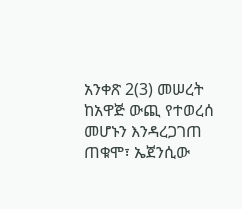አንቀጽ 2(3) መሠረት ከአዋጅ ውጪ የተወረሰ መሆኑን እንዳረጋገጠ ጠቁሞ፣ ኤጀንሲው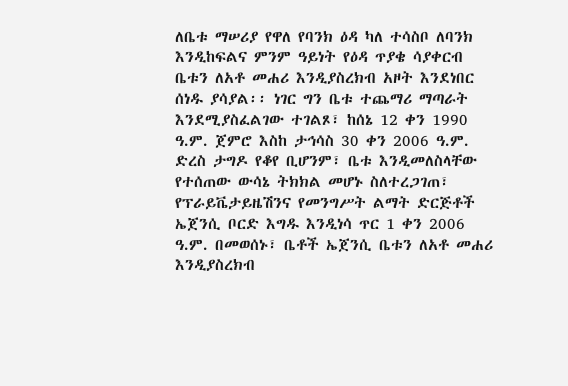ለቤቱ ማሠሪያ የዋለ የባንክ ዕዳ ካለ ተሳስቦ ለባንክ እንዲከፍልና ምንም ዓይነት የዕዳ ጥያቄ ሳያቀርብ ቤቱን ለአቶ መሐሪ እንዲያስረክብ አዞት እንደነበር ሰነዱ ያሳያል፡፡ ነገር ግን ቤቱ ተጨማሪ ማጣራት እንደሚያስፈልገው ተገልጾ፣ ከሰኔ 12 ቀን 1990 ዓ.ም. ጀምሮ እስከ ታኅሳስ 30 ቀን 2006 ዓ.ም. ድረስ ታግዶ የቆየ ቢሆንም፣ ቤቱ እንዲመለስላቸው የተሰጠው ውሳኔ ትክክል መሆኑ ስለተረጋገጠ፣ የፕራይቬታይዜሽንና የመንግሥት ልማት ድርጅቶች ኤጀንሲ ቦርድ እግዱ እንዲነሳ ጥር 1 ቀን 2006 ዓ.ም. በመወሰኑ፣ ቤቶች ኤጀንሲ ቤቱን ለአቶ መሐሪ እንዲያስረክብ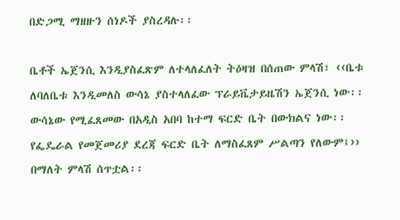በድጋሚ ማዘዙን ሰነዶች ያስረዳሉ፡፡

ቤቶች ኤጀንሲ እንዲያስፈጽም ለተላለፈለት ትዕዛዝ በሰጠው ምላሽ፣ ‹‹ቤቱ ለባለቤቱ እንዲመለስ ውሳኔ ያስተላለፈው ፕራይቬታይዜሽን ኤጀንሲ ነው፡፡ ውሳኔው የሚፈጸመው በአዲስ አበባ ከተማ ፍርድ ቤት በውክልና ነው፡፡ የፌዴራል የመጀመሪያ ደረጃ ፍርድ ቤት ለማስፈጸም ሥልጣን የለውም፤›› በማለት ምላሽ ሰጥቷል፡፡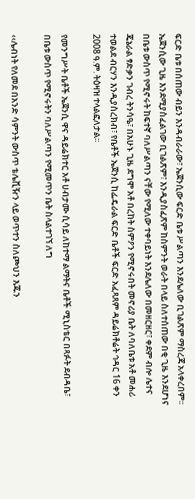ፍርድ ቤቱ በሰጠው ብይን እንዳብራራው፣ ኤጀንሲው ፍርድ ቤቱ ሥልጣን እንደሌለው ቢገልጽም ማስረጃ አላቀረበም፡፡ ኤጀንሲው ጊዜ እንደሚያስፈልገው ቢገልጽም፣ እንዲያስፈጽም ከስምንት ወራት በላይ ስለተሰጠው በቂ ጊዜ እንደሆነና በቤቱ ውስጥ የሚኖሩት ከፍተኛ ባለሥልጣን ናቸው የሚለው ተቀባይነት እንደሌለው በመዘርዘር፣ ቀደም ብሎ ሌተና ጄኔራል ፃድቃን ገብረ ትንሳዔ፣ በአሁኑ ጊዜ ደግሞ አቶ በረከት ስምዖን የሚኖሩበት መኖሪያ ቤት ለባለቤቱ አቶ መሐሪ ተወልደ ብርሃን እንዲያስረክብ፣ የቤቶች ኤጀንሲ ከፌዴራል ፍርድ ቤቶች ፍርድ አፈጻጸም ዳይሬክቶሬት ኅዳር 16 ቀን 2008 ዓ.ም. ትዕዛዝ ተላልፎለታል፡፡

የመንግሥት ቤቶች ኤጀንሲ ዋና ዳይሬክተር አቶ ሀብታሙ ሲሳይ ለከተማ ልማትና ቤቶች ሚኒስቴር በጻፉት ደብዳቤ፣ በቤቱ ውስጥ የሚኖሩትን ባለሥልጣን የሚመጥን ቤት ስላልተገኘ ለግ

‹‹ሌብነት የለመደ በአንድ ሳምንት ውስጥ ቴሌቪዥን ላይ ወጥተን ስለጮህን እጁን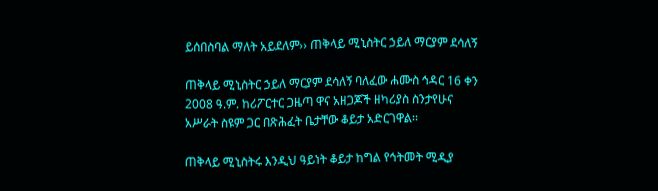ይሰበስባል ማለት አይደለም›› ጠቅላይ ሚኒስትር ኃይለ ማርያም ደሳለኝ

ጠቅላይ ሚኒስትር ኃይለ ማርያም ደሳለኝ ባለፈው ሐሙስ ኅዳር 16 ቀን 2008 ዓ.ም. ከሪፖርተር ጋዜጣ ዋና አዘጋጆች ዘካሪያስ ስንታየሁና አሥራት ስዩም ጋር በጽሕፈት ቤታቸው ቆይታ አድርገዋል፡፡

ጠቅላይ ሚኒስትሩ እንዲህ ዓይነት ቆይታ ከግል የኅትመት ሚዲያ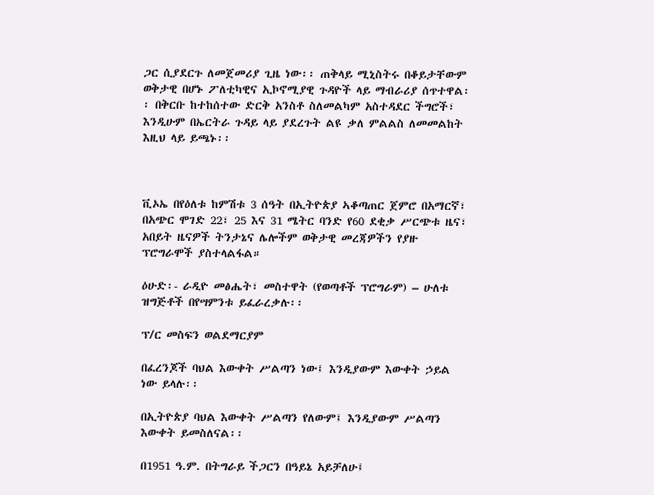ጋር ሲያደርጉ ለመጀመሪያ ጊዜ ነው፡፡ ጠቅላይ ሚኒስትሩ በቆይታቸውም ወቅታዊ በሆኑ ፖለቲካዊና ኢኮኖሚያዊ ጉዳዮች ላይ ማብራሪያ ሰጥተዋል፡፡ በቅርቡ ከተከሰተው ድርቅ አንስቶ ስለመልካም አስተዳደር ችግሮች፣ እንዲሁም በኤርትራ ጉዳይ ላይ ያደረጉት ልዩ ቃለ ምልልስ ለመመልከት እዚህ ላይ ይጫኑ፡፡



ቪኦኤ በየዕለቱ ከምሽቱ 3 ሰዓት በኢትዮጵያ ኣቆጣጠር ጀምሮ በአማርኛ፣ በአጭር ሞገድ 22፣ 25 እና 31 ሜትር ባንድ የ60 ደቂቃ ሥርጭቱ ዜና፣ አበይት ዜናዎች ትንታኔና ሌሎችም ወቅታዊ መረጃዎችን የያዙ ፕሮግራሞች ያስተላልፋል።

ዕሁድ፡- ራዲዮ መፅሔት፣ መስተዋት (የወጣቶች ፕሮግራም) – ሁለቱ ዝግጅቶች በየሣምንቱ ይፈራረቃሉ፡፡

ፕ/ር መስፍን ወልደማርያም

በፈረንጆች ባህል እውቀት ሥልጣን ነው፤ እንዲያውም እውቀት ኃይል ነው ይላሉ፡፡

በኢትዮጵያ ባህል እውቀት ሥልጣን የለውም፤ እንዲያውም ሥልጣን እውቀት ይመስለናል፡፡

በ1951 ዓ.ም. በትግራይ ችጋርን በዓይኔ አይቻለሁ፤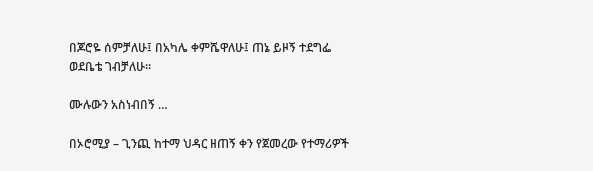በጆሮዬ ሰምቻለሁ፤ በአካሌ ቀምሼዋለሁ፤ ጠኔ ይዞኝ ተደግፌ ወደቤቴ ገብቻለሁ፡፡

ሙሉውን አስነብበኝ …

በኦሮሚያ – ጊንጪ ከተማ ህዳር ዘጠኝ ቀን የጀመረው የተማሪዎች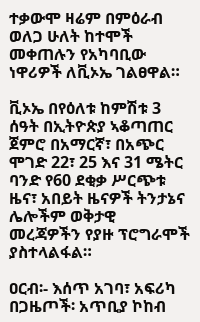ተቃውሞ ዛሬም በምዕራብ ወለጋ ሁለት ከተሞች መቀጠሉን የአካባቢው ነዋሪዎች ለቪኦኤ ገልፀዋል።

ቪኦኤ በየዕለቱ ከምሽቱ 3 ሰዓት በኢትዮጵያ ኣቆጣጠር ጀምሮ በአማርኛ፣ በአጭር ሞገድ 22፣ 25 እና 31 ሜትር ባንድ የ60 ደቂቃ ሥርጭቱ ዜና፣ አበይት ዜናዎች ትንታኔና ሌሎችም ወቅታዊ መረጃዎችን የያዙ ፕሮግራሞች ያስተላልፋል።

ዐርብ፡- እሰጥ አገባ፣ አፍሪካ በጋዜጦች፡ አጥቢያ ኮከብ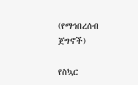(የማኅበረሰብ ጀግኖች)

የስኳር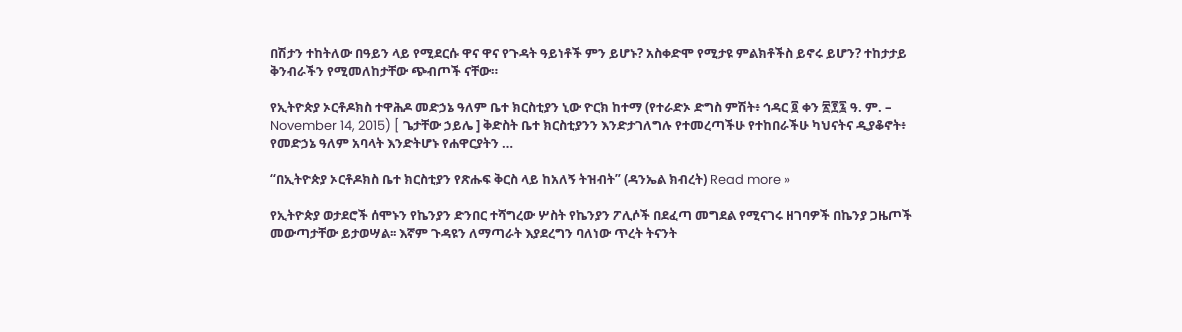በሽታን ተከትለው በዓይን ላይ የሚደርሱ ዋና ዋና የጉዳት ዓይነቶች ምን ይሆኑ? አስቀድሞ የሚታዩ ምልክቶችስ ይኖሩ ይሆን? ተከታታይ ቅንብራችን የሚመለከታቸው ጭብጦች ናቸው።

የኢትዮጵያ ኦርቶዶክስ ተዋሕዶ መድኃኔ ዓለም ቤተ ክርስቲያን ኒው ዮርክ ከተማ (የተራድኦ ድግስ ምሽት፥ ኅዳር ፬ ቀን ፳፻፯ ዓ. ም. – November 14, 2015) [ ጌታቸው ኃይሌ ] ቅድስት ቤተ ክርስቲያንን እንድታገለግሉ የተመረጣችሁ የተከበራችሁ ካህናትና ዲያቆኖት፥ የመድኃኔ ዓለም አባላት እንድትሆኑ የሐዋርያትን …

“በኢትዮጵያ ኦርቶዶክስ ቤተ ክርስቲያን የጽሑፍ ቅርስ ላይ ከአለኝ ትዝብት” (ዳንኤል ክብረት) Read more »

የኢትዮጵያ ወታደሮች ሰሞኑን የኬንያን ድንበር ተሻግረው ሦስት የኬንያን ፖሊሶች በደፈጣ መግደል የሚናገሩ ዘገባዎች በኬንያ ጋዜጦች መውጣታቸው ይታወሣል፡፡ እኛም ጉዳዩን ለማጣራት እያደረግን ባለነው ጥረት ትናንት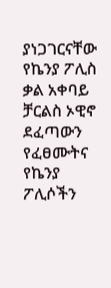ያነጋገርናቸው የኬንያ ፖሊስ ቃል አቀባይ ቻርልስ ኦዊኖ ደፈጣውን የፈፀሙትና የኬንያ ፖሊሶችን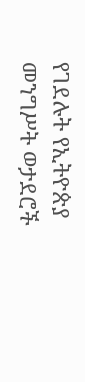የገደሉት የኢትዮጵያ መንግሥት ወታደሮች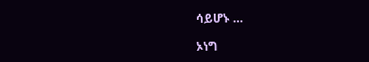ሳይሆኑ …

ኦነግ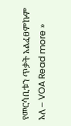የመርሳቢቱን ጥቃት አልፈፀምኩም አለ – VOA Read more »